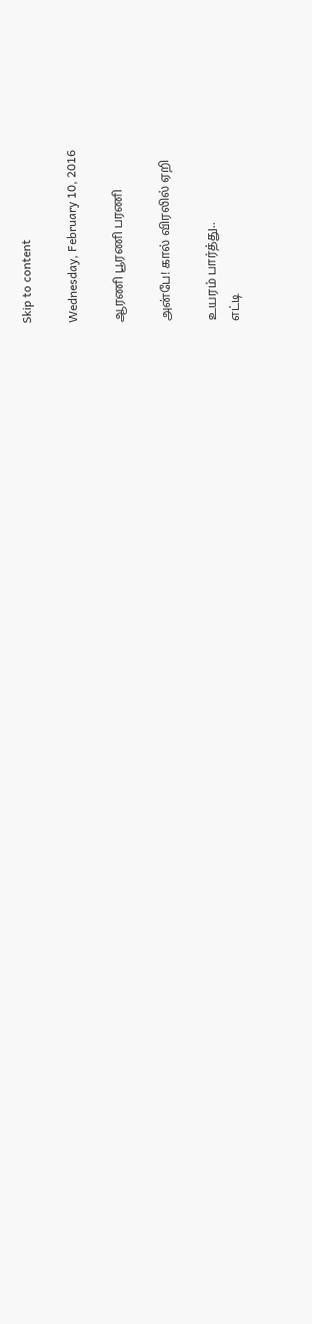Skip to content

Wednesday, February 10, 2016

ஆரணி பூரணி பரணி

அன்பே! கால் விரலில் ஏறி

உயரம் பார்த்து..
எட்டி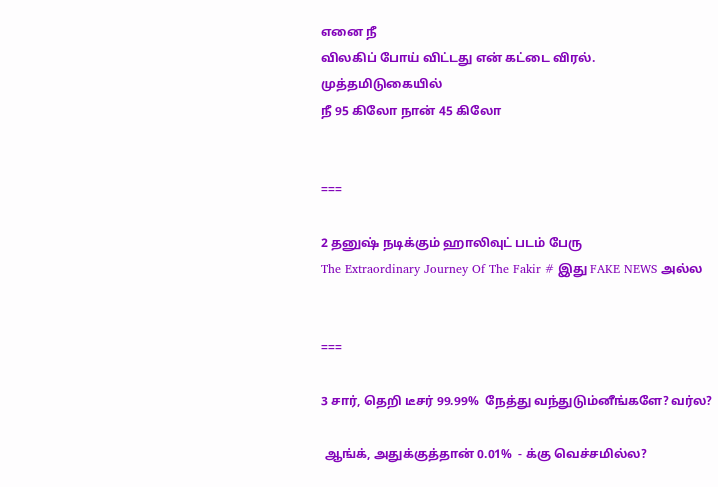எனை நீ
விலகிப் போய் விட்டது என் கட்டை விரல்.
முத்தமிடுகையில்
நீ 95 கிலோ நான் 45 கிலோ


===

2 தனுஷ் நடிக்கும் ஹாலிவுட் படம் பேரு
The Extraordinary Journey Of The Fakir # இது FAKE NEWS அல்ல


===

3 சார், தெறி டீசர் 99.99%  நேத்து வந்துடும்னீங்களே? வர்ல?

 ஆங்க், அதுக்குத்தான் 0.01%  - க்கு வெச்சமில்ல?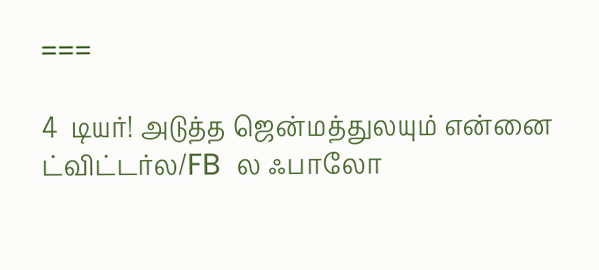===

4  டியர்! அடுத்த ஜென்மத்துலயும் என்னை ட்விட்டர்ல/FB  ல ஃபாலோ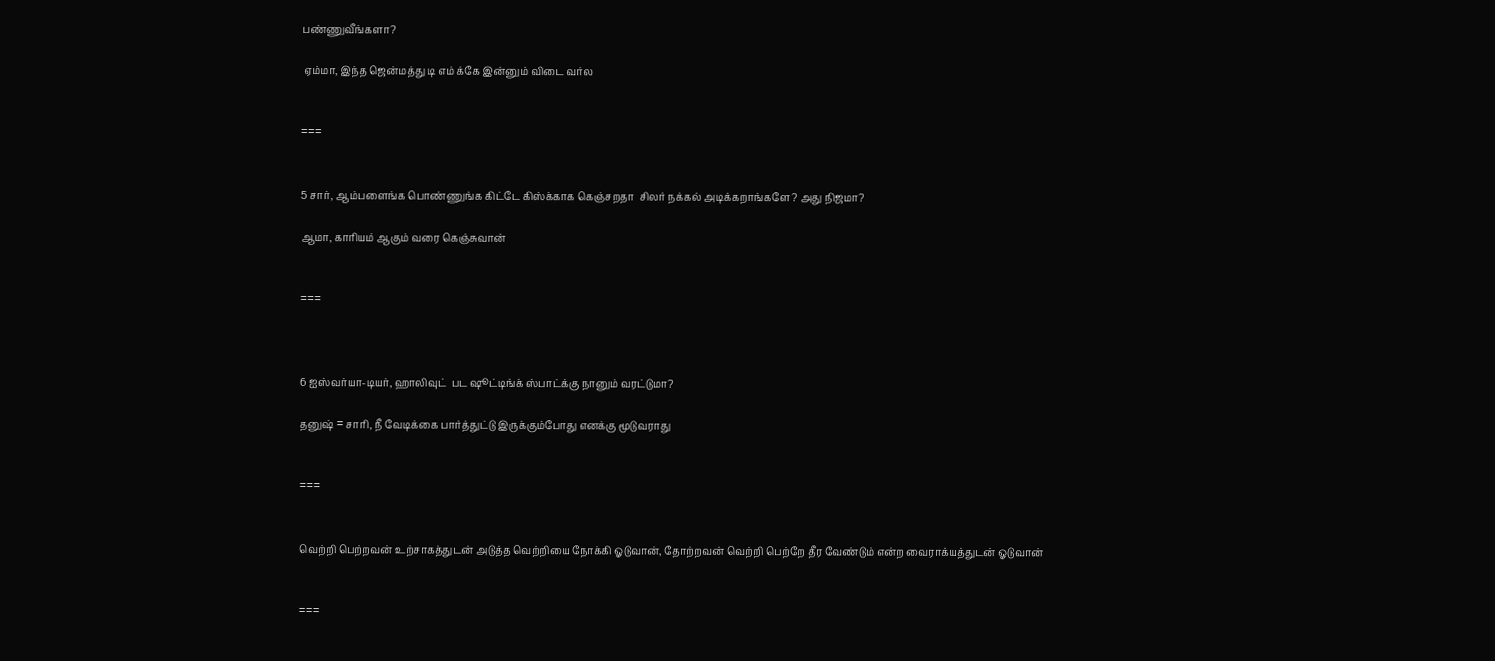பண்ணுவீங்களா?

 ஏம்மா, இந்த ஜென்மத்து டி எம் க்கே இன்னும் விடை வர்ல


===


5 சார், ஆம்பளைங்க பொண்ணுங்க கிட்டே கிஸ்க்காக கெஞ்சறதா  சிலர் நக்கல் அடிக்கறாங்களே? அது நிஜமா?

ஆமா, காரியம் ஆகும் வரை கெஞ்சுவான்


===



6 ஐஸ்வர்யா-டியர், ஹாலிவுட்  பட ஷூட்டிங்க் ஸ்பாட்க்கு நானும் வரட்டுமா?

தனுஷ் = சாரி, நீ வேடிக்கை பார்த்துட்டு இருக்கும்போது எனக்கு மூடுவராது


===


வெற்றி பெற்றவன் உற்சாகத்துடன் அடுத்த வெற்றியை நோக்கி ஓடுவான், தோற்றவன் வெற்றி பெற்றே தீர வேண்டும் என்ற வைராக்யத்துடன் ஓடுவான்


===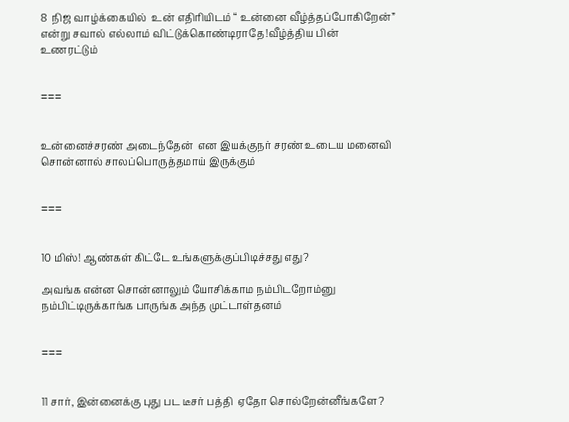8  நிஜ வாழ்க்கையில்  உன் எதிரியிடம் “ உன்னை வீழ்த்தப்போகிறேன்” என்று சவால் எல்லாம் விட்டுக்கொண்டிராதே!வீழ்த்திய பின் உணரட்டும்


===


உன்னைச்சரண் அடைந்தேன்  என இயக்குநர் சரண் உடைய மனைவி சொன்னால் சாலப்பொருத்தமாய் இருக்கும்


===


10 மிஸ்! ஆண்கள் கிட்டே உங்களுக்குப்பிடிச்சது எது?

அவங்க என்ன சொன்னாலும் யோசிக்காம நம்பிடறோம்னு நம்பிட்டிருக்காங்க பாருங்க அந்த முட்டாள்தனம்


===


11 சார், இன்னைக்கு புது பட டீசர் பத்தி  ஏதோ சொல்றேன்னீங்களே?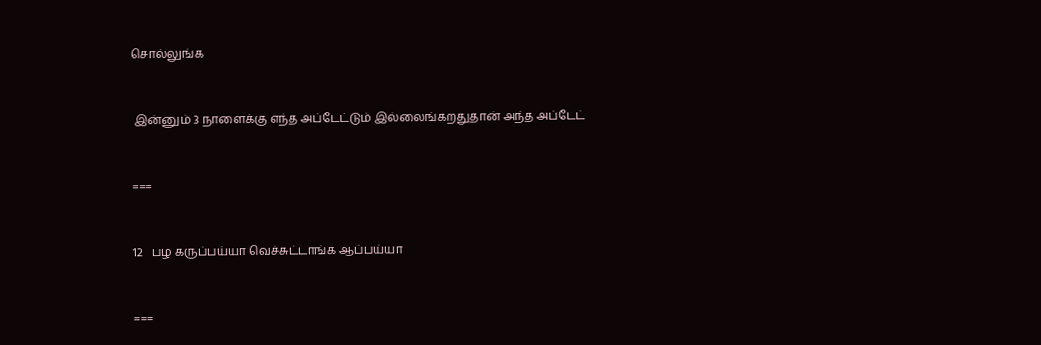சொல்லுங்க


 இன்னும் 3 நாளைக்கு எந்த அப்டேட்டும் இல்லைங்கறதுதான் அந்த அப்டேட்


===


12   பழ கருப்பய்யா வெச்சுட்டாங்க ஆப்பய்யா


===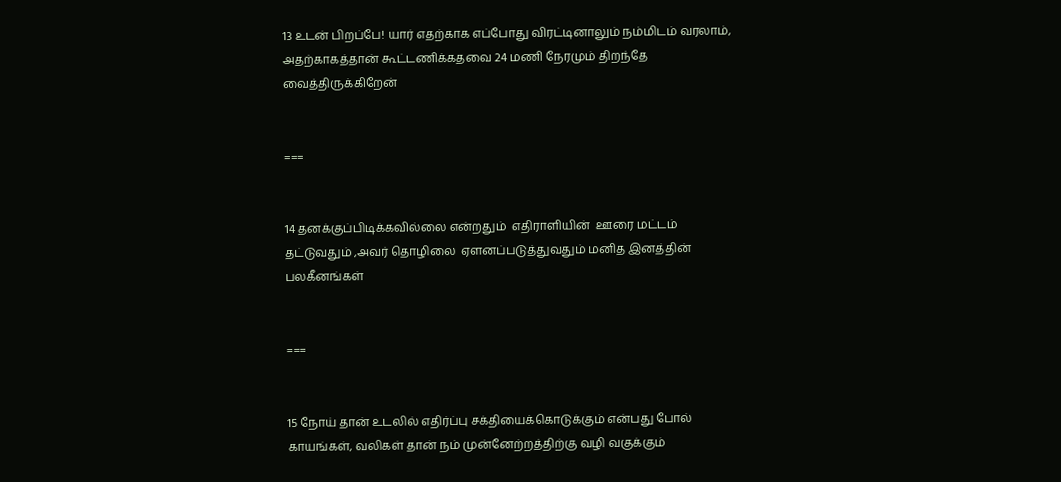13 உடன் பிறப்பே! யார் எதற்காக எப்போது விரட்டினாலும் நம்மிடம் வரலாம், அதற்காகத்தான் கூட்டணிக்கதவை 24 மணி நேரமும் திறந்தே வைத்திருக்கிறேன்


===


14 தனக்குப்பிடிக்கவில்லை என்றதும்  எதிராளியின்  ஊரை மட்டம் தட்டுவதும் ,அவர் தொழிலை  ஏளனப்படுத்துவதும் மனித இனத்தின் பலகீனங்கள்


===


15 நோய் தான் உடலில் எதிர்ப்பு சக்தியைக்கொடுக்கும் என்பது போல் காயங்கள், வலிகள் தான் நம் முன்னேற்றத்திற்கு வழி வகுக்கும்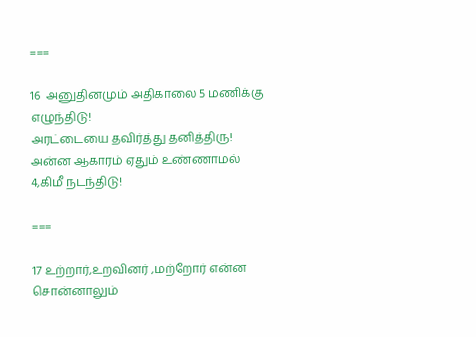===

16  அனுதினமும் அதிகாலை 5 மணிக்கு எழுந்திடு!
அரட்டையை தவிர்த்து தனித்திரு!
அன்ன ஆகாரம் ஏதும் உண்ணாமல் 4,கிமீ நடந்திடு!

===

17 உற்றார்,உறவினர் ,மற்றோர் என்ன சொன்னாலும்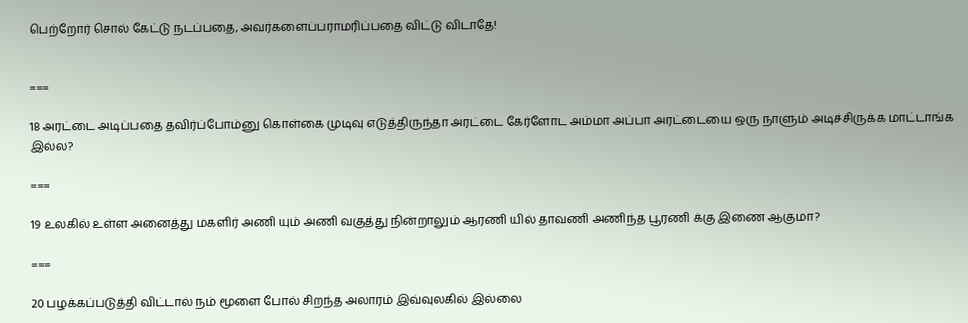பெற்றோர் சொல் கேட்டு நடப்பதை, அவர்களைப்பராமரிப்பதை விட்டு விடாதே!


===

18 அரட்டை அடிப்பதை தவிர்ப்போம்னு கொள்கை முடிவு எடுத்திருந்தா அரட்டை கேர்ளோட அம்மா அப்பா அரட்டையை ஒரு நாளும் அடிச்சிருக்க மாட்டாங்க இல்ல?

===

19 உலகில் உள்ள அனைத்து மகளிர் அணி யும் அணி வகுத்து நின்றாலும் ஆரணி யில் தாவணி அணிந்த பூரணி க்கு இணை ஆகுமா?

===

20 பழக்கப்படுத்தி விட்டால் நம் மூளை போல் சிறந்த அலாரம் இவ்வுலகில் இல்லை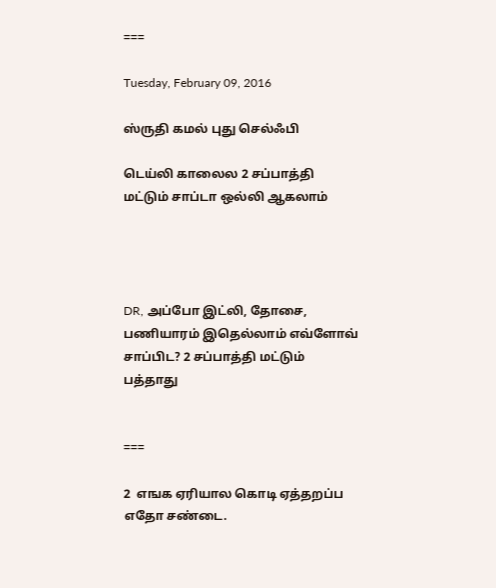===

Tuesday, February 09, 2016

ஸ்ருதி கமல் புது செல்ஃபி

டெய்லி காலைல 2 சப்பாத்தி மட்டும் சாப்டா ஒல்லி ஆகலாம்




DR, அப்போ இட்லி, தோசை, பணியாரம் இதெல்லாம் எவ்ளோவ் சாப்பிட? 2 சப்பாத்தி மட்டும் பத்தாது


===

2  எஙக ஏரியால கொடி ஏத்தறப்ப எதோ சண்டை.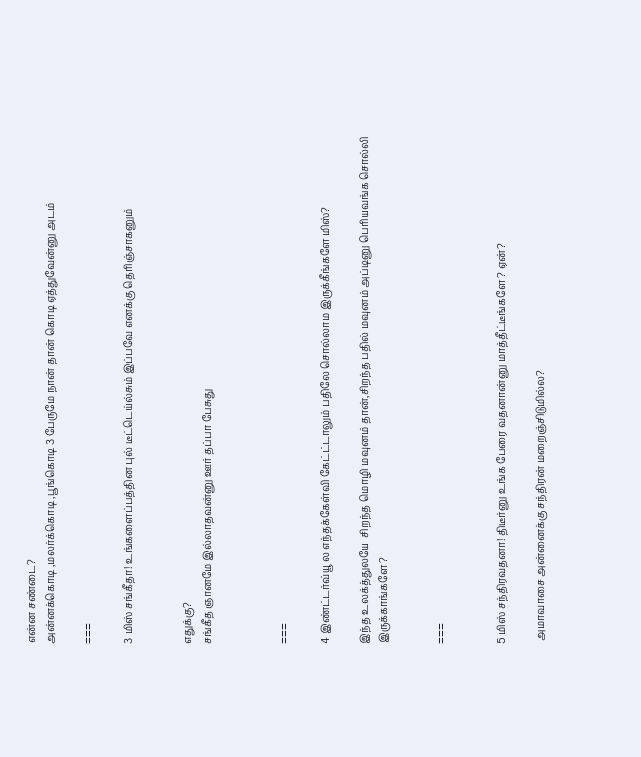என்ன சண்டை?
அன்னக்கொடி ,மலர்க்கொடி ,பூங்கொடி 3 பேருமே நான் தான் கொடி ஏத்துவேன்னு அடம்

===

3 மிஸ் சங்கீதா! உங்களைப்பத்தின புல் டீட்டெய்ல்சும் இப்பவே எனக்கு தெரிஞ்சாகனும்


எதுக்கு?
சங்கீத ஞானமே இல்லாதவன்னு ஊர் தப்பா பேசுது



===

4 இண்ட்டர்வ்யூ ல எந்தக்கேள்வி கேட்ட்டாலும் பதிலே சொல்லாம இருக்கீங்களே மிஸ்?

இந்த உலக்த்துலயே  சிறந்த மொழி மவுனம் தான்,சிறந்த பதில் மவுனம் அப்டினு பெரியவங்க சொல்லி இருக்காங்களே?


===


5 மிஸ் சந்திரவதனா! திடீர்னு உங்க பேரை வதனான்னு மாத்தீட்டீங்களே? ஏன்?

 அமாவாசை அன்னைக்கு சந்திரன் மறைஞ்சிடுமில்ல?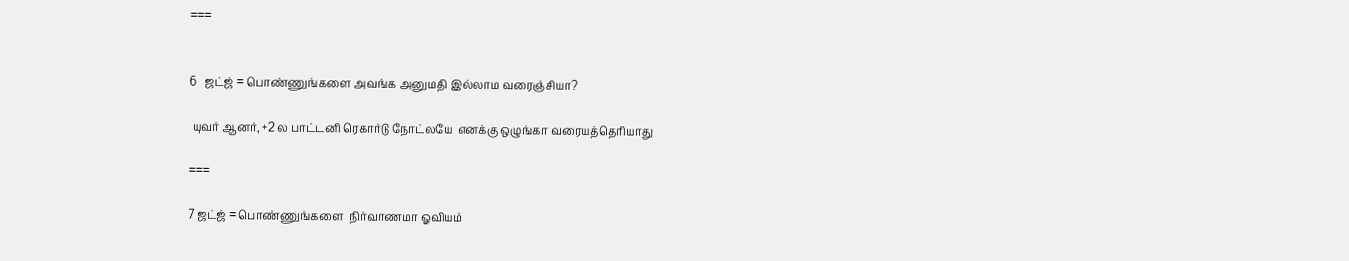===


6   ஜட்ஜ் = பொண்ணுங்களை அவங்க அனுமதி இல்லாம வரைஞ்சியா?

 யுவர் ஆனர், +2 ல பாட்டனி ரெகார்டு நோட்லயே  எனக்கு ஒழுங்கா வரையத்தெரியாது

===

7 ஜட்ஜ் = பொண்ணுங்களை  நிர்வாணமா ஓவியம்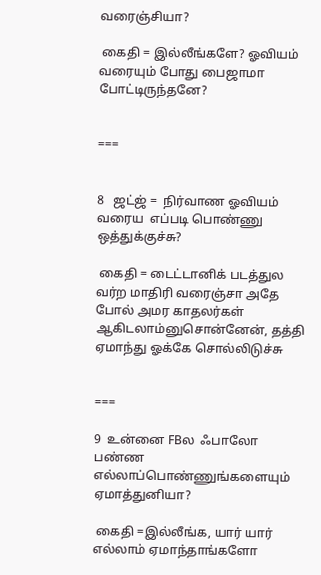வரைஞ்சியா?

 கைதி = இல்லீங்களே? ஓவியம் வரையும் போது பைஜாமா போட்டிருந்தனே?


===


8   ஜட்ஜ் =  நிர்வாண ஓவியம் வரைய  எப்படி பொண்ணு ஒத்துக்குச்சு?

 கைதி = டைட்டானிக் படத்துல வர்ற மாதிரி வரைஞ்சா அதே போல் அமர காதலர்கள் ஆகிடலாம்னுசொன்னேன், தத்தி ஏமாந்து ஓக்கே சொல்லிடுச்சு


===

9  உன்னை FBல  ஃபாலோ பண்ண எல்லாப்பொண்ணுங்களையும்  ஏமாத்துனியா?

 கைதி =இல்லீங்க, யார் யார்  எல்லாம் ஏமாந்தாங்களோ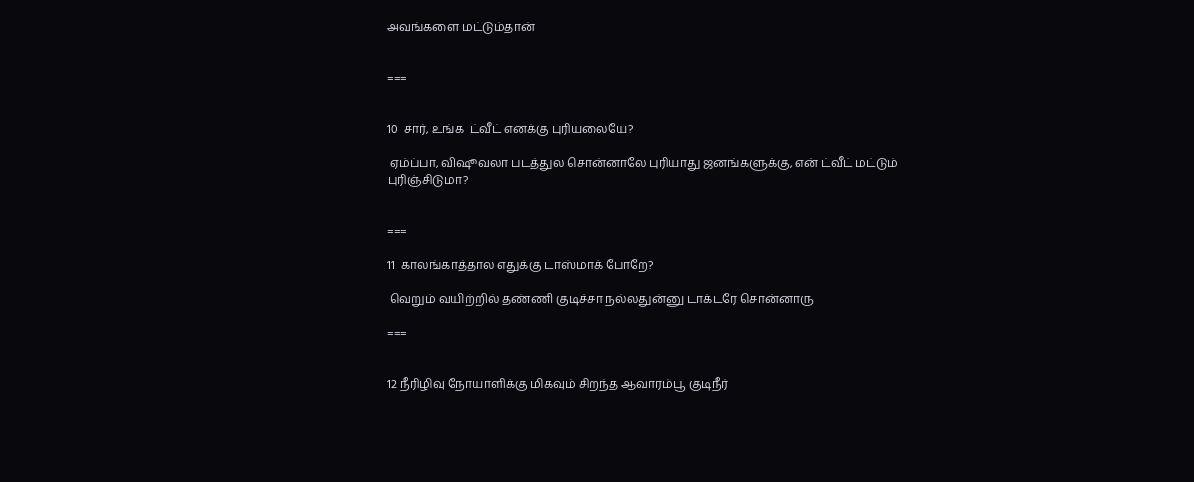அவங்களை மட்டும்தான்


===


10  சார், உங்க  ட்வீட் எனக்கு புரியலையே?

 ஏம்ப்பா, விஷூவலா படத்துல சொன்னாலே புரியாது ஜனங்களுக்கு, என் ட்வீட் மட்டும் புரிஞ்சிடுமா?


===

11  காலங்காத்தால எதுக்கு டாஸ்மாக் போறே?

 வெறும் வயிற்றில் தண்ணி குடிச்சா நல்லதுன்னு டாக்டரே சொன்னாரு

===


12 நீரிழிவு நோயாளிக்கு மிகவும் சிறந்த ஆவாரம்பூ குடிநீர்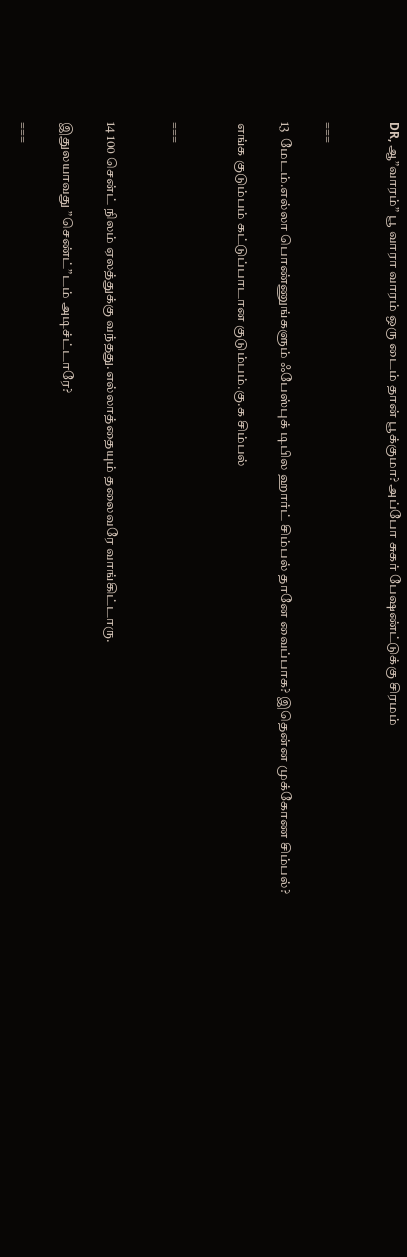DR, ஆ”வாரம்” பூ வாரா வாரம் ஒரு டைம் தான் பூக்குமா? அப்போ சுகர் பேஷண்ட்டுக்கு சிரமம்


===

13  மேடம்.எல்லா பொண்ணுங்களும் ஃபேஸ்புக் டிபில ஹார்ட் சிம்பல் தானே வைப்பாக? இதென்ன முக்கோண சிம்பல்?

எங்க குடும்பம் கட்டுப்பாடான குடும்பம்.கு.க சிம்பல்


===


14 100 சென்ட் நிலம் ஏலத்துக்கு வந்தது.எல்லாத்தையும் தலைவரே வாங்கிட்டாரு.

இதுலயாவது ”செண்ட்”டம் அடிச்ட்டாரே?

===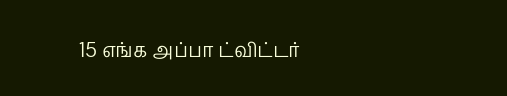15 எங்க அப்பா ட்விட்டர்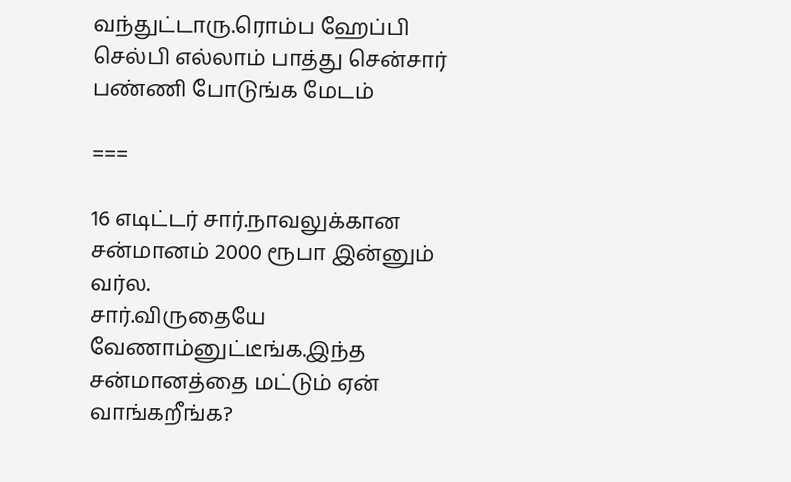வந்துட்டாரு.ரொம்ப ஹேப்பி
செல்பி எல்லாம் பாத்து சென்சார் பண்ணி போடுங்க மேடம்

===

16 எடிட்டர் சார்.நாவலுக்கான சன்மானம் 2000 ரூபா இன்னும் வர்ல.
சார்.விருதையே வேணாம்னுட்டீங்க.இந்த சன்மானத்தை மட்டும் ஏன் வாங்கறீங்க?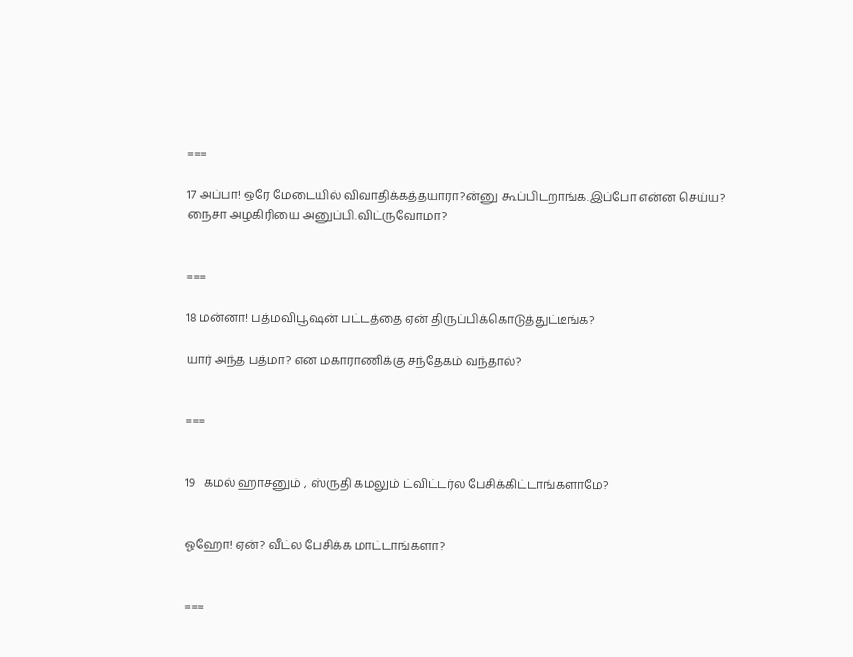===

17 அப்பா! ஒரே மேடையில் விவாதிக்கத்தயாரா?ன்னு கூப்பிடறாங்க.இப்போ என்ன செய்ய?
நைசா அழகிரியை அனுப்பி.விட்ருவோமா?


===

18 மன்னா! பத்மவிபூஷன் பட்டத்தை ஏன் திருப்பிக்கொடுத்துட்டீங்க?

யார் அந்த பத்மா? என மகாராணிக்கு சந்தேகம் வந்தால்?


===


19   கமல் ஹாசனும் , ஸ்ருதி கமலும் ட்விட்டர்ல பேசிக்கிட்டாங்களாமே?


ஓஹோ! ஏன்? வீட்ல பேசிக்க மாட்டாங்களா?


===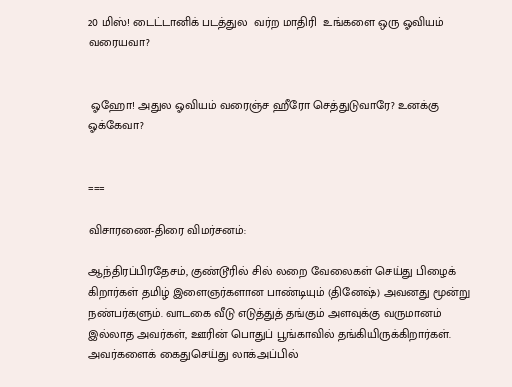20 மிஸ்! டைட்டானிக் படத்துல  வர்ற மாதிரி  உங்களை ஒரு ஓவியம் வரையவா?


 ஓஹோ! அதுல ஓவியம் வரைஞ்ச ஹீரோ செத்துடுவாரே? உனக்கு ஓக்கேவா?


===

விசாரணை-திரை விமர்சனம்:

ஆந்திரப்பிரதேசம், குண்டூரில் சில் லறை வேலைகள் செய்து பிழைக் கிறார்கள் தமிழ் இளைஞர்களான பாண்டியும் (தினேஷ்) அவனது மூன்று நண்பர்களும். வாடகை வீடு எடுத்துத் தங்கும் அளவுக்கு வருமானம் இல்லாத அவர்கள், ஊரின் பொதுப் பூங்காவில் தங்கியிருக்கிறார்கள். அவர்களைக் கைதுசெய்து லாக்அப்பில்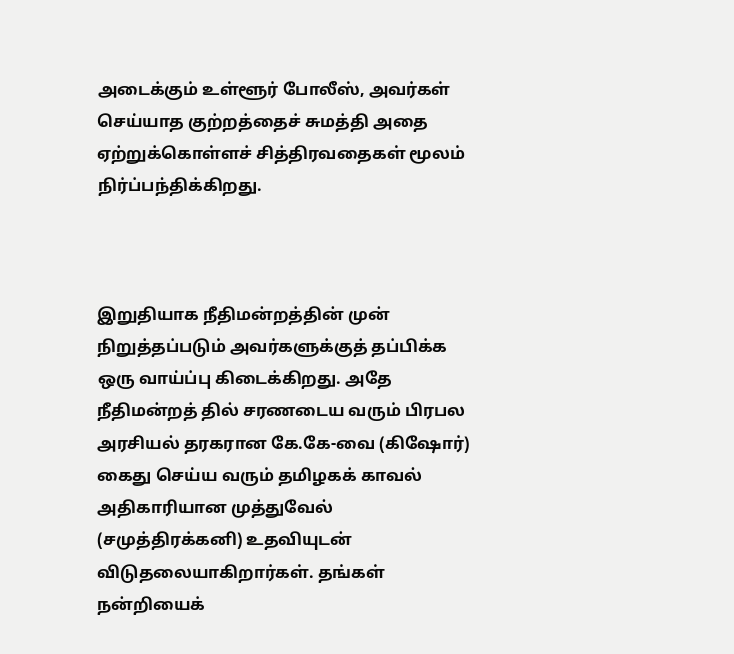அடைக்கும் உள்ளூர் போலீஸ், அவர்கள் செய்யாத குற்றத்தைச் சுமத்தி அதை ஏற்றுக்கொள்ளச் சித்திரவதைகள் மூலம் நிர்ப்பந்திக்கிறது.



இறுதியாக நீதிமன்றத்தின் முன் நிறுத்தப்படும் அவர்களுக்குத் தப்பிக்க ஒரு வாய்ப்பு கிடைக்கிறது. அதே நீதிமன்றத் தில் சரணடைய வரும் பிரபல அரசியல் தரகரான கே.கே-வை (கிஷோர்) கைது செய்ய வரும் தமிழகக் காவல் அதிகாரியான முத்துவேல் (சமுத்திரக்கனி) உதவியுடன் விடுதலையாகிறார்கள். தங்கள் நன்றியைக்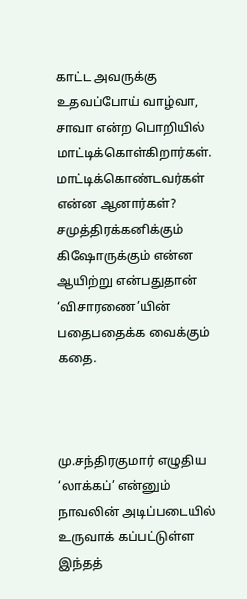காட்ட அவருக்கு உதவப்போய் வாழ்வா, சாவா என்ற பொறியில் மாட்டிக்கொள்கிறார்கள். மாட்டிக்கொண்டவர்கள் என்ன ஆனார்கள்? சமுத்திரக்கனிக்கும் கிஷோருக்கும் என்ன ஆயிற்று என்பதுதான் ‘விசாரணை’யின் பதைபதைக்க வைக்கும் கதை.



மு.சந்திரகுமார் எழுதிய ‘லாக்கப்’ என்னும் நாவலின் அடிப்படையில் உருவாக் கப்பட்டுள்ள இந்தத்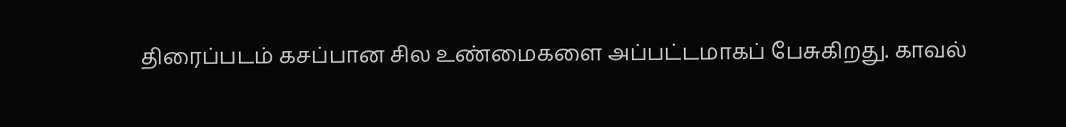திரைப்படம் கசப்பான சில உண்மைகளை அப்பட்டமாகப் பேசுகிறது. காவல்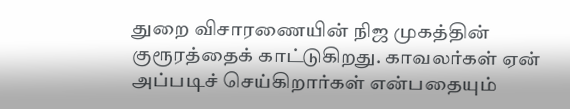துறை விசாரணையின் நிஜ முகத்தின் குரூரத்தைக் காட்டுகிறது. காவலர்கள் ஏன் அப்படிச் செய்கிறார்கள் என்பதையும்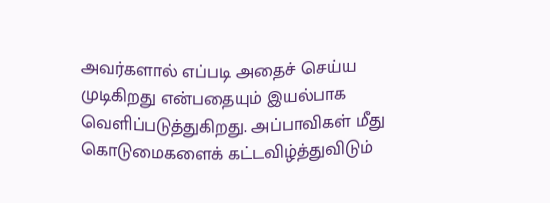அவர்களால் எப்படி அதைச் செய்ய முடிகிறது என்பதையும் இயல்பாக வெளிப்படுத்துகிறது. அப்பாவிகள் மீது கொடுமைகளைக் கட்டவிழ்த்துவிடும்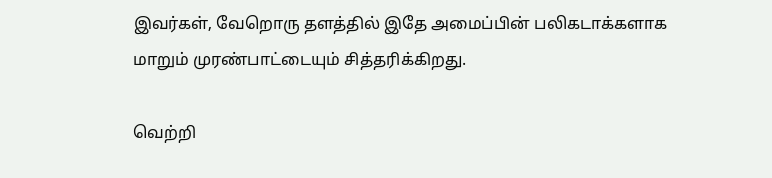இவர்கள், வேறொரு தளத்தில் இதே அமைப்பின் பலிகடாக்களாக மாறும் முரண்பாட்டையும் சித்தரிக்கிறது.

வெற்றி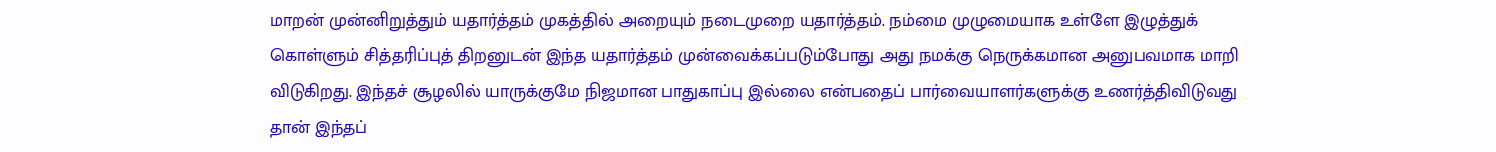மாறன் முன்னிறுத்தும் யதார்த்தம் முகத்தில் அறையும் நடைமுறை யதார்த்தம். நம்மை முழுமையாக உள்ளே இழுத்துக் கொள்ளும் சித்தரிப்புத் திறனுடன் இந்த யதார்த்தம் முன்வைக்கப்படும்போது அது நமக்கு நெருக்கமான அனுபவமாக மாறி விடுகிறது. இந்தச் சூழலில் யாருக்குமே நிஜமான பாதுகாப்பு இல்லை என்பதைப் பார்வையாளர்களுக்கு உணர்த்திவிடுவது தான் இந்தப்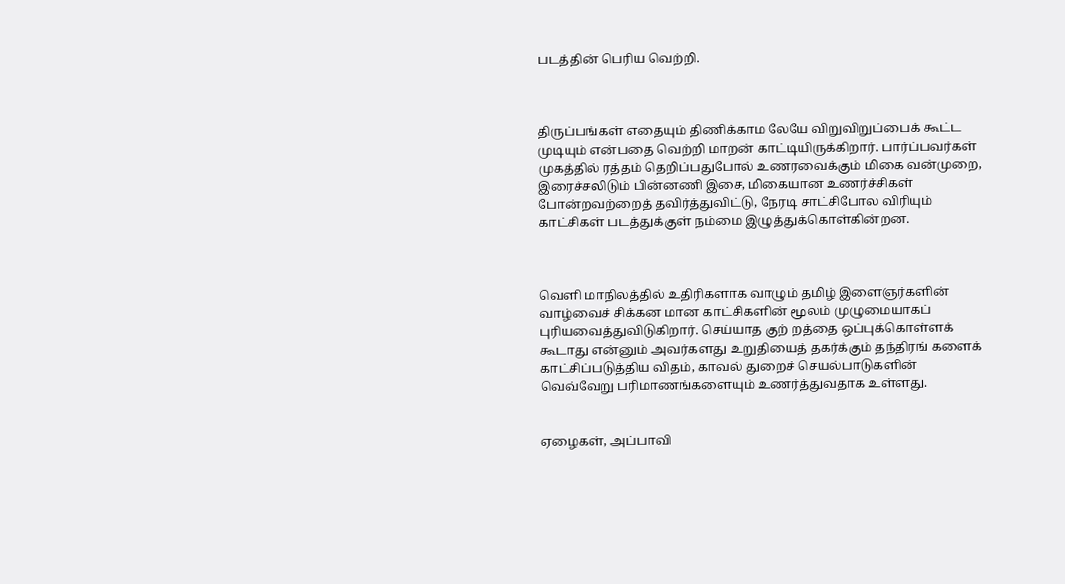படத்தின் பெரிய வெற்றி.



திருப்பங்கள் எதையும் திணிக்காம லேயே விறுவிறுப்பைக் கூட்ட முடியும் என்பதை வெற்றி மாறன் காட்டியிருக்கிறார். பார்ப்பவர்கள் முகத்தில் ரத்தம் தெறிப்பதுபோல் உணரவைக்கும் மிகை வன்முறை, இரைச்சலிடும் பின்னணி இசை, மிகையான உணர்ச்சிகள் போன்றவற்றைத் தவிர்த்துவிட்டு, நேரடி சாட்சிபோல விரியும் காட்சிகள் படத்துக்குள் நம்மை இழுத்துக்கொள்கின்றன.



வெளி மாநிலத்தில் உதிரிகளாக வாழும் தமிழ் இளைஞர்களின் வாழ்வைச் சிக்கன மான காட்சிகளின் மூலம் முழுமையாகப் புரியவைத்துவிடுகிறார். செய்யாத குற் றத்தை ஒப்புக்கொள்ளக் கூடாது என்னும் அவர்களது உறுதியைத் தகர்க்கும் தந்திரங் களைக் காட்சிப்படுத்திய விதம், காவல் துறைச் செயல்பாடுகளின் வெவ்வேறு பரிமாணங்களையும் உணர்த்துவதாக உள்ளது.


ஏழைகள், அப்பாவி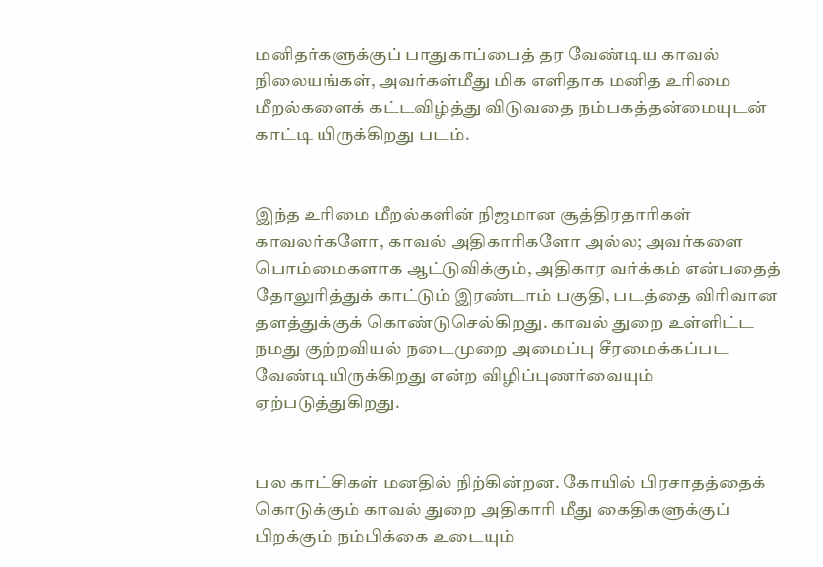மனிதர்களுக்குப் பாதுகாப்பைத் தர வேண்டிய காவல் நிலையங்கள், அவர்கள்மீது மிக எளிதாக மனித உரிமை மீறல்களைக் கட்டவிழ்த்து விடுவதை நம்பகத்தன்மையுடன் காட்டி யிருக்கிறது படம்.


இந்த உரிமை மீறல்களின் நிஜமான சூத்திரதாரிகள் காவலர்களோ, காவல் அதிகாரிகளோ அல்ல; அவர்களை பொம்மைகளாக ஆட்டுவிக்கும், அதிகார வர்க்கம் என்பதைத் தோலுரித்துக் காட்டும் இரண்டாம் பகுதி, படத்தை விரிவான தளத்துக்குக் கொண்டுசெல்கிறது. காவல் துறை உள்ளிட்ட நமது குற்றவியல் நடைமுறை அமைப்பு சீரமைக்கப்பட வேண்டியிருக்கிறது என்ற விழிப்புணர்வையும் ஏற்படுத்துகிறது.


பல காட்சிகள் மனதில் நிற்கின்றன. கோயில் பிரசாதத்தைக் கொடுக்கும் காவல் துறை அதிகாரி மீது கைதிகளுக்குப் பிறக்கும் நம்பிக்கை உடையும்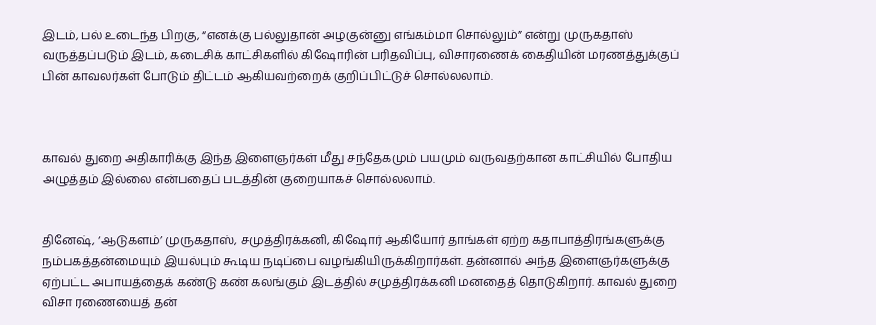இடம், பல் உடைந்த பிறகு, “எனக்கு பல்லுதான் அழகுன்னு எங்கம்மா சொல்லும்” என்று முருகதாஸ் வருத்தப்படும் இடம், கடைசிக் காட்சிகளில் கிஷோரின் பரிதவிப்பு, விசாரணைக் கைதியின் மரணத்துக்குப் பின் காவலர்கள் போடும் திட்டம் ஆகியவற்றைக் குறிப்பிட்டுச் சொல்லலாம்.



காவல் துறை அதிகாரிக்கு இந்த இளைஞர்கள் மீது சந்தேகமும் பயமும் வருவதற்கான காட்சியில் போதிய அழுத்தம் இல்லை என்பதைப் படத்தின் குறையாகச் சொல்லலாம்.


தினேஷ், ‘ஆடுகளம்’ முருகதாஸ், சமுத்திரக்கனி, கிஷோர் ஆகியோர் தாங்கள் ஏற்ற கதாபாத்திரங்களுக்கு நம்பகத்தன்மையும் இயல்பும் கூடிய நடிப்பை வழங்கியிருக்கிறார்கள். தன்னால் அந்த இளைஞர்களுக்கு ஏற்பட்ட அபாயத்தைக் கண்டு கண் கலங்கும் இடத்தில் சமுத்திரக்கனி மனதைத் தொடுகிறார். காவல் துறை விசா ரணையைத் தன்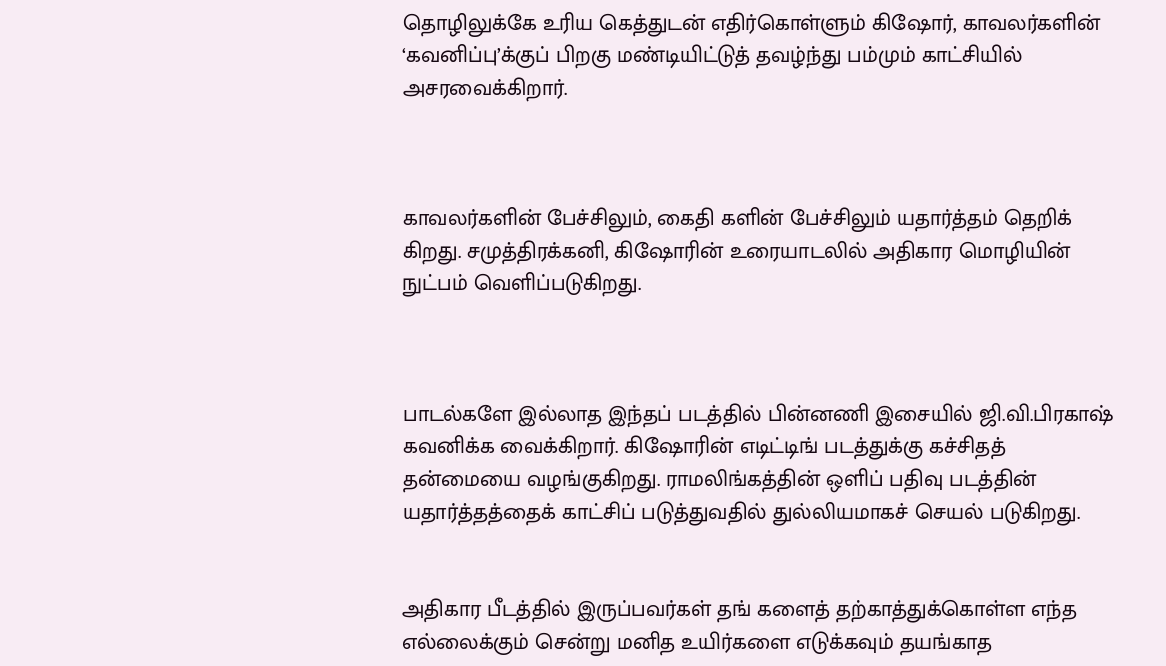தொழிலுக்கே உரிய கெத்துடன் எதிர்கொள்ளும் கிஷோர், காவலர்களின் ‘கவனிப்பு’க்குப் பிறகு மண்டியிட்டுத் தவழ்ந்து பம்மும் காட்சியில் அசரவைக்கிறார்.



காவலர்களின் பேச்சிலும், கைதி களின் பேச்சிலும் யதார்த்தம் தெறிக் கிறது. சமுத்திரக்கனி, கிஷோரின் உரையாடலில் அதிகார மொழியின் நுட்பம் வெளிப்படுகிறது.



பாடல்களே இல்லாத இந்தப் படத்தில் பின்னணி இசையில் ஜி.வி.பிரகாஷ் கவனிக்க வைக்கிறார். கிஷோரின் எடிட்டிங் படத்துக்கு கச்சிதத் தன்மையை வழங்குகிறது. ராமலிங்கத்தின் ஒளிப் பதிவு படத்தின் யதார்த்தத்தைக் காட்சிப் படுத்துவதில் துல்லியமாகச் செயல் படுகிறது.


அதிகார பீடத்தில் இருப்பவர்கள் தங் களைத் தற்காத்துக்கொள்ள எந்த எல்லைக்கும் சென்று மனித உயிர்களை எடுக்கவும் தயங்காத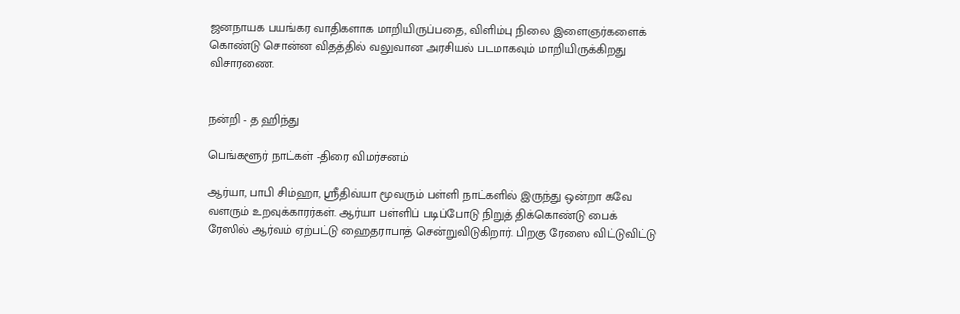ஜனநாயக பயங்கர வாதிகளாக மாறியிருப்பதை, விளிம்பு நிலை இளைஞர்களைக் கொண்டு சொன்ன விதத்தில் வலுவான அரசியல் படமாகவும் மாறியிருக்கிறது விசாரணை.


நன்றி - த ஹிந்து

பெங்களூர் நாட்கள் -திரை விமர்சனம்

ஆர்யா, பாபி சிம்ஹா, ஸ்ரீதிவ்யா மூவரும் பள்ளி நாட்களில் இருந்து ஒன்றா கவே வளரும் உறவுக்காரர்கள். ஆர்யா பள்ளிப் படிப்போடு நிறுத் திக்கொண்டு பைக் ரேஸில் ஆர்வம் ஏற்பட்டு ஹைதராபாத் சென்றுவிடுகிறார். பிறகு ரேஸை விட்டுவிட்டு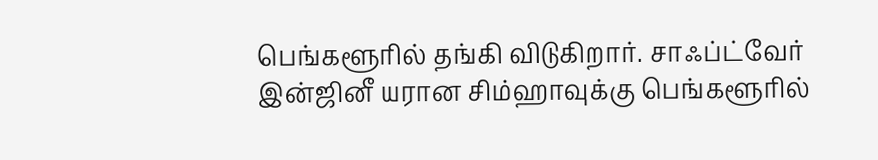பெங்களூரில் தங்கி விடுகிறார். சாஃப்ட்வேர் இன்ஜினீ யரான சிம்ஹாவுக்கு பெங்களூரில்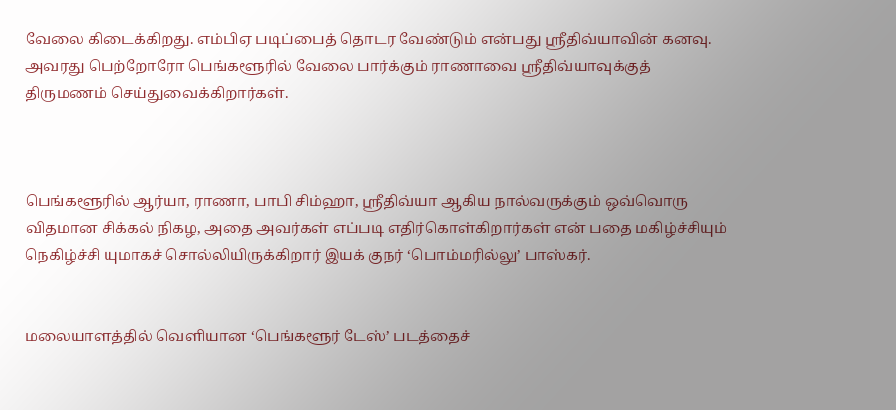வேலை கிடைக்கிறது. எம்பிஏ படிப்பைத் தொடர வேண்டும் என்பது ஸ்ரீதிவ்யாவின் கனவு. அவரது பெற்றோரோ பெங்களூரில் வேலை பார்க்கும் ராணாவை ஸ்ரீதிவ்யாவுக்குத் திருமணம் செய்துவைக்கிறார்கள்.



பெங்களூரில் ஆர்யா, ராணா, பாபி சிம்ஹா, ஸ்ரீதிவ்யா ஆகிய நால்வருக்கும் ஒவ்வொரு விதமான சிக்கல் நிகழ, அதை அவர்கள் எப்படி எதிர்கொள்கிறார்கள் என் பதை மகிழ்ச்சியும் நெகிழ்ச்சி யுமாகச் சொல்லியிருக்கிறார் இயக் குநர் ‘பொம்மரில்லு’ பாஸ்கர்.


மலையாளத்தில் வெளியான ‘பெங்களூர் டேஸ்’ படத்தைச்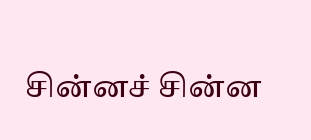சின்னச் சின்ன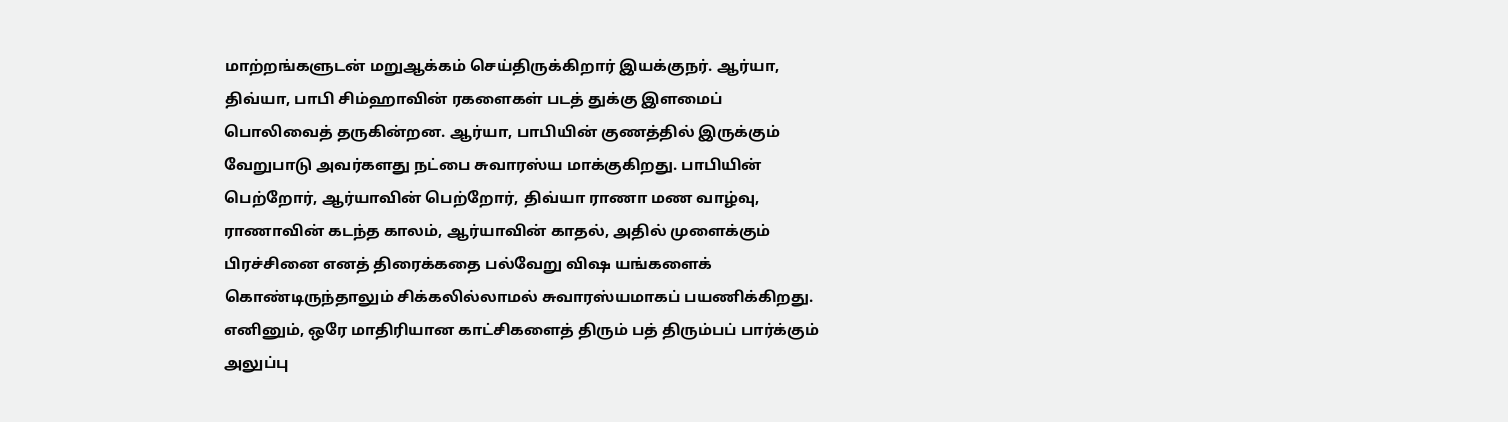மாற்றங்களுடன் மறுஆக்கம் செய்திருக்கிறார் இயக்குநர். ஆர்யா, திவ்யா, பாபி சிம்ஹாவின் ரகளைகள் படத் துக்கு இளமைப் பொலிவைத் தருகின்றன. ஆர்யா, பாபியின் குணத்தில் இருக்கும் வேறுபாடு அவர்களது நட்பை சுவாரஸ்ய மாக்குகிறது. பாபியின் பெற்றோர், ஆர்யாவின் பெற்றோர், திவ்யா ராணா மண வாழ்வு, ராணாவின் கடந்த காலம், ஆர்யாவின் காதல், அதில் முளைக்கும் பிரச்சினை எனத் திரைக்கதை பல்வேறு விஷ யங்களைக் கொண்டிருந்தாலும் சிக்கலில்லாமல் சுவாரஸ்யமாகப் பயணிக்கிறது. எனினும், ஒரே மாதிரியான காட்சிகளைத் திரும் பத் திரும்பப் பார்க்கும் அலுப்பு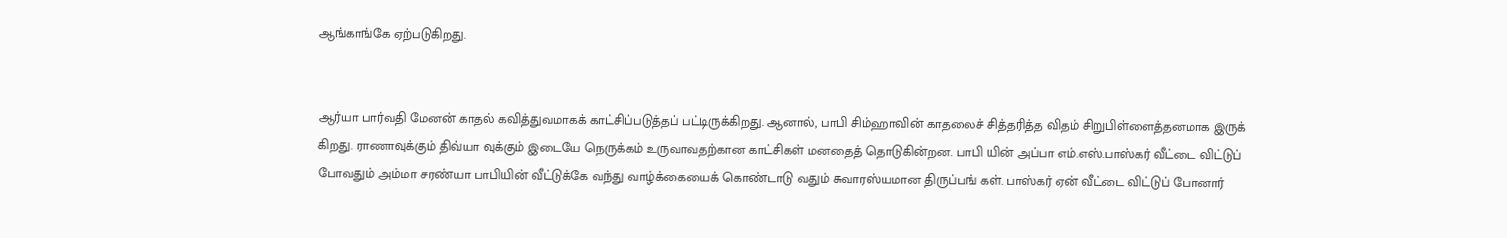ஆங்காங்கே ஏற்படுகிறது.


ஆர்யா பார்வதி மேனன் காதல் கவித்துவமாகக் காட்சிப்படுத்தப் பட்டிருக்கிறது. ஆனால், பாபி சிம்ஹாவின் காதலைச் சித்தரித்த விதம் சிறுபிள்ளைத்தனமாக இருக் கிறது. ராணாவுக்கும் திவ்யா வுக்கும் இடையே நெருக்கம் உருவாவதற்கான காட்சிகள் மனதைத் தொடுகின்றன. பாபி யின் அப்பா எம்.எஸ்.பாஸ்கர் வீட்டை விட்டுப் போவதும் அம்மா சரண்யா பாபியின் வீட்டுக்கே வந்து வாழ்க்கையைக் கொண்டாடு வதும் சுவாரஸ்யமான திருப்பங் கள். பாஸ்கர் ஏன் வீட்டை விட்டுப் போனார்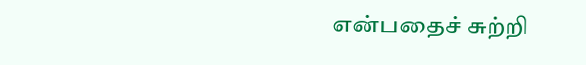என்பதைச் சுற்றி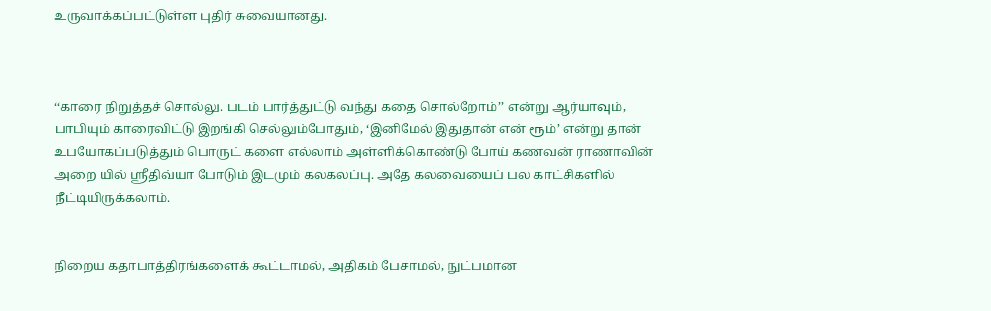உருவாக்கப்பட்டுள்ள புதிர் சுவையானது.



‘‘காரை நிறுத்தச் சொல்லு. படம் பார்த்துட்டு வந்து கதை சொல்றோம்’’ என்று ஆர்யாவும், பாபியும் காரைவிட்டு இறங்கி செல்லும்போதும், ‘இனிமேல் இதுதான் என் ரூம்’ என்று தான் உபயோகப்படுத்தும் பொருட் களை எல்லாம் அள்ளிக்கொண்டு போய் கணவன் ராணாவின் அறை யில் ஸ்ரீதிவ்யா போடும் இடமும் கலகலப்பு. அதே கலவையைப் பல காட்சிகளில் நீட்டியிருக்கலாம்.


நிறைய கதாபாத்திரங்களைக் கூட்டாமல், அதிகம் பேசாமல், நுட்பமான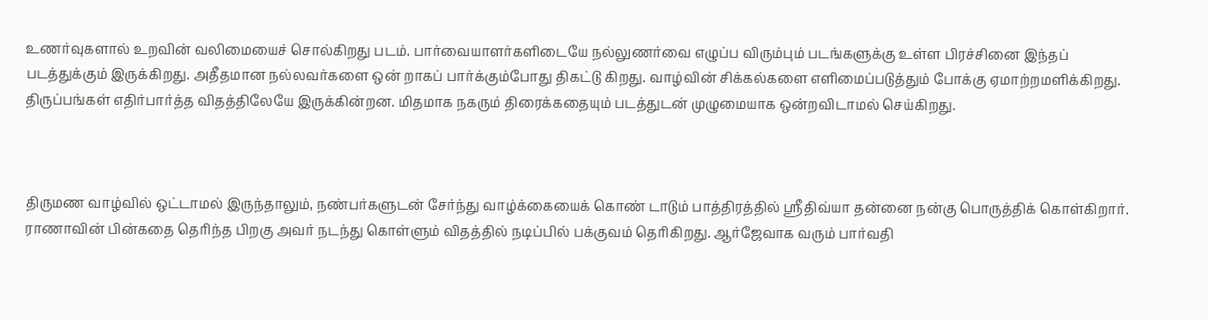உணர்வுகளால் உறவின் வலிமையைச் சொல்கிறது படம். பார்வையாளர்களிடையே நல்லுணர்வை எழுப்ப விரும்பும் படங்களுக்கு உள்ள பிரச்சினை இந்தப் படத்துக்கும் இருக்கிறது. அதீதமான நல்லவர்களை ஒன் றாகப் பார்க்கும்போது திகட்டு கிறது. வாழ்வின் சிக்கல்களை எளிமைப்படுத்தும் போக்கு ஏமாற்றமளிக்கிறது. திருப்பங்கள் எதிர்பார்த்த விதத்திலேயே இருக்கின்றன. மிதமாக நகரும் திரைக்கதையும் படத்துடன் முழுமையாக ஒன்றவிடாமல் செய்கிறது.



திருமண வாழ்வில் ஒட்டாமல் இருந்தாலும், நண்பர்களுடன் சேர்ந்து வாழ்க்கையைக் கொண் டாடும் பாத்திரத்தில் ஸ்ரீதிவ்யா தன்னை நன்கு பொருத்திக் கொள்கிறார். ராணாவின் பின்கதை தெரிந்த பிறகு அவர் நடந்து கொள்ளும் விதத்தில் நடிப்பில் பக்குவம் தெரிகிறது. ஆர்ஜேவாக வரும் பார்வதி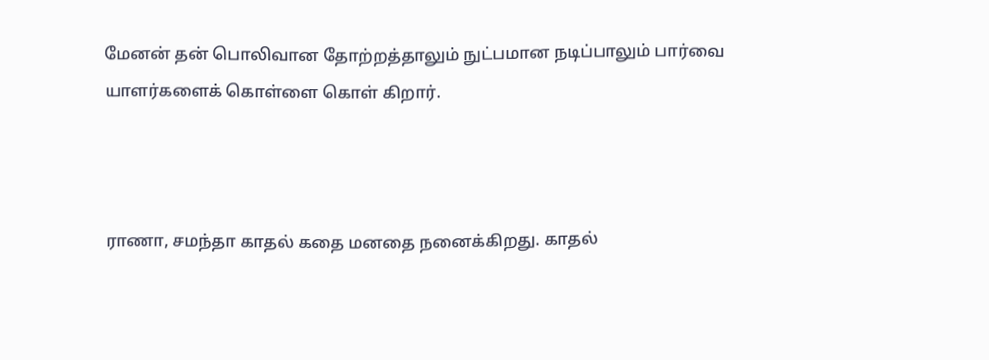மேனன் தன் பொலிவான தோற்றத்தாலும் நுட்பமான நடிப்பாலும் பார்வை யாளர்களைக் கொள்ளை கொள் கிறார்.



ராணா, சமந்தா காதல் கதை மனதை நனைக்கிறது. காதல்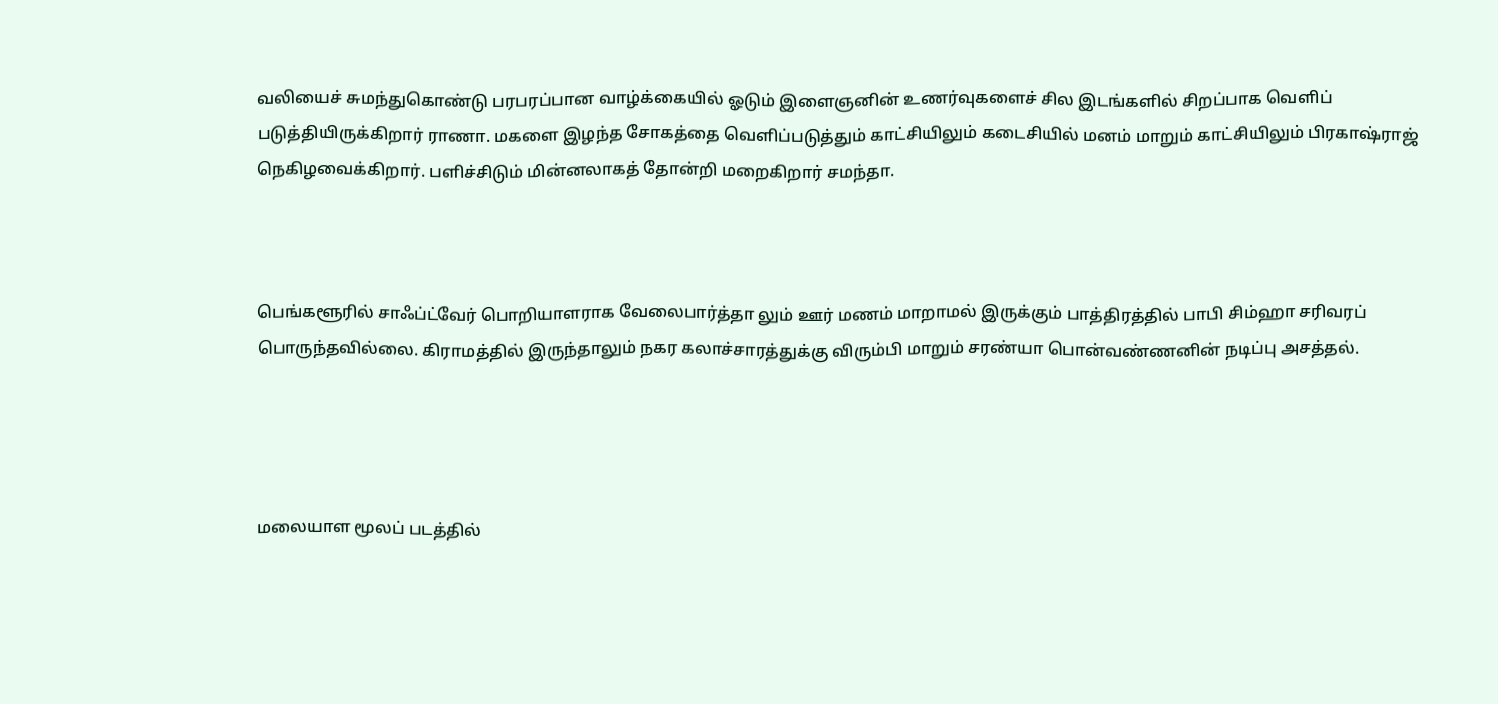வலியைச் சுமந்துகொண்டு பரபரப்பான வாழ்க்கையில் ஓடும் இளைஞனின் உணர்வுகளைச் சில இடங்களில் சிறப்பாக வெளிப் படுத்தியிருக்கிறார் ராணா. மகளை இழந்த சோகத்தை வெளிப்படுத்தும் காட்சியிலும் கடைசியில் மனம் மாறும் காட்சியிலும் பிரகாஷ்ராஜ் நெகிழவைக்கிறார். பளிச்சிடும் மின்னலாகத் தோன்றி மறைகிறார் சமந்தா.



பெங்களூரில் சாஃப்ட்வேர் பொறியாளராக வேலைபார்த்தா லும் ஊர் மணம் மாறாமல் இருக்கும் பாத்திரத்தில் பாபி சிம்ஹா சரிவரப் பொருந்தவில்லை. கிராமத்தில் இருந்தாலும் நகர கலாச்சாரத்துக்கு விரும்பி மாறும் சரண்யா பொன்வண்ணனின் நடிப்பு அசத்தல்.




மலையாள மூலப் படத்தில்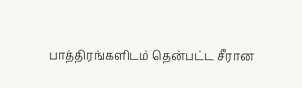பாத்திரங்களிடம் தென்பட்ட சீரான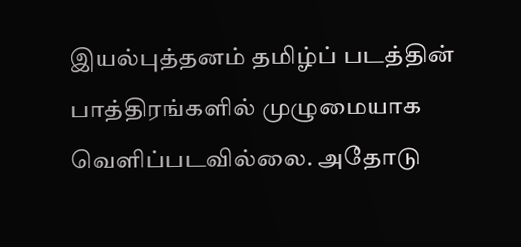இயல்புத்தனம் தமிழ்ப் படத்தின் பாத்திரங்களில் முழுமையாக வெளிப்படவில்லை. அதோடு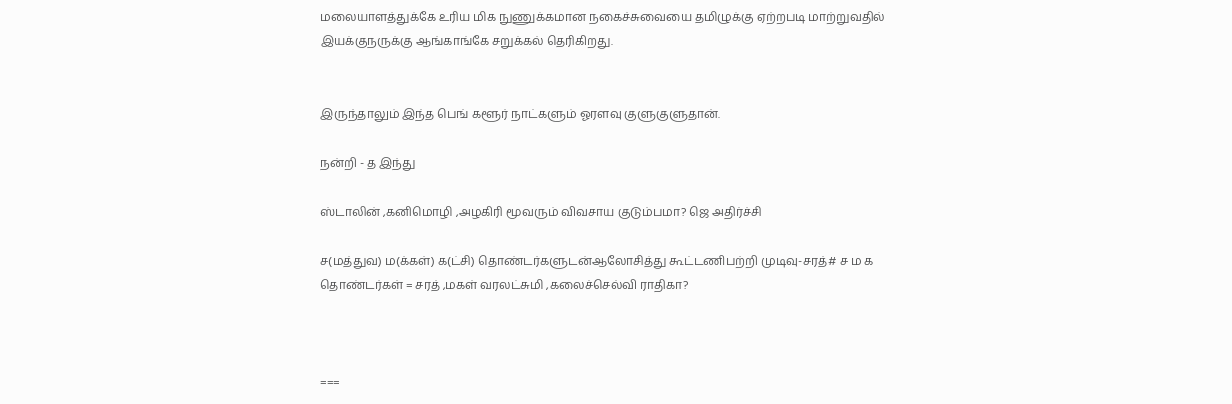மலையாளத்துக்கே உரிய மிக நுணுக்கமான நகைச்சுவையை தமிழுக்கு ஏற்றபடி மாற்றுவதில் இயக்குநருக்கு ஆங்காங்கே சறுக்கல் தெரிகிறது.


இருந்தாலும் இந்த பெங் களூர் நாட்களும் ஓரளவு குளுகுளுதான்.

நன்றி - த இந்து

ஸ்டாலின் ,கனிமொழி ,அழகிரி மூவரும் விவசாய குடும்பமா? ஜெ அதிர்ச்சி

ச(மத்துவ) ம(க்கள்) க(ட்சி) தொண்டர்களுடன்ஆலோசித்து கூட்டணிபற்றி முடிவு-சரத்# ச ம க தொண்டர்கள் = சரத் ,மகள் வரலட்சுமி ,கலைச்செல்வி ராதிகா?



===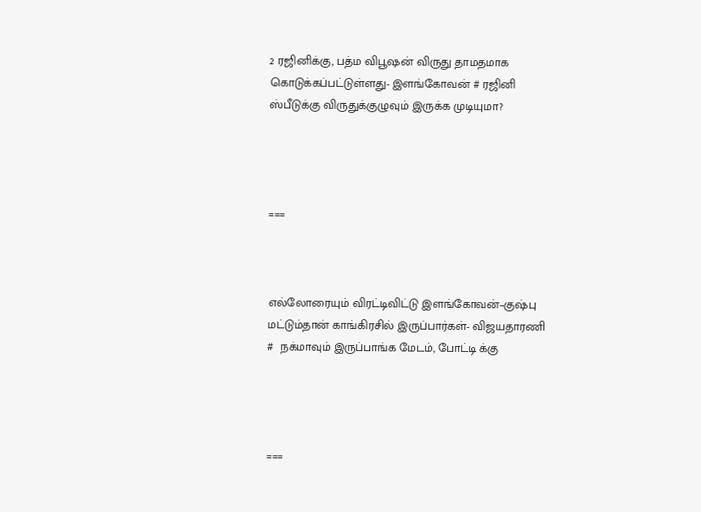2 ரஜினிக்கு, பத்ம விபூஷன் விருது தாமதமாக கொடுக்கப்பட்டுள்ளது- இளங்கோவன் # ரஜினி ஸ்பீடுக்கு விருதுக்குழுவும் இருக்க முடியுமா?




===



எல்லோரையும் விரட்டிவிட்டு இளங்கோவன்–குஷ்பு மட்டும்தான் காங்கிரசில் இருப்பார்கள்- விஜயதாரணி #  நக்மாவும் இருப்பாங்க மேடம், போட்டி க்கு




===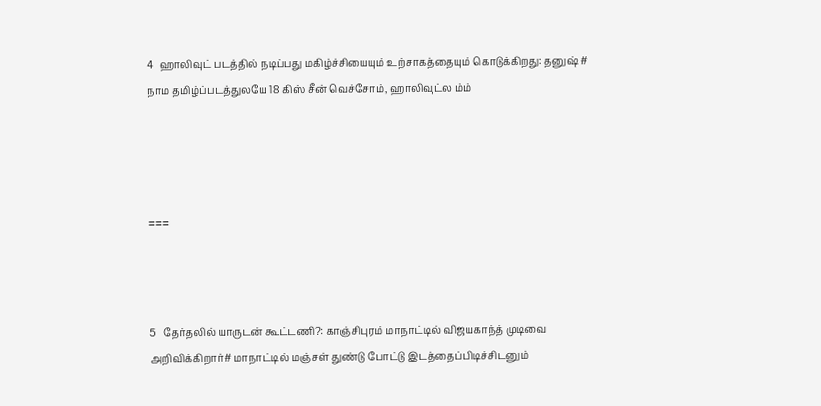4  ஹாலிவுட் படத்தில் நடிப்பது மகிழ்ச்சியையும் உற்சாகத்தையும் கொடுக்கிறது: தனுஷ் # நாம தமிழ்ப்படத்துலயே 18 கிஸ் சீன் வெச்சோம், ஹாலிவுட்ல ம்ம்




===



5   தேர்தலில் யாருடன் கூட்டணி?: காஞ்சிபுரம் மாநாட்டில் விஜயகாந்த் முடிவை அறிவிக்கிறார்# மாநாட்டில் மஞ்சள் துண்டு போட்டு இடத்தைப்பிடிச்சிடனும்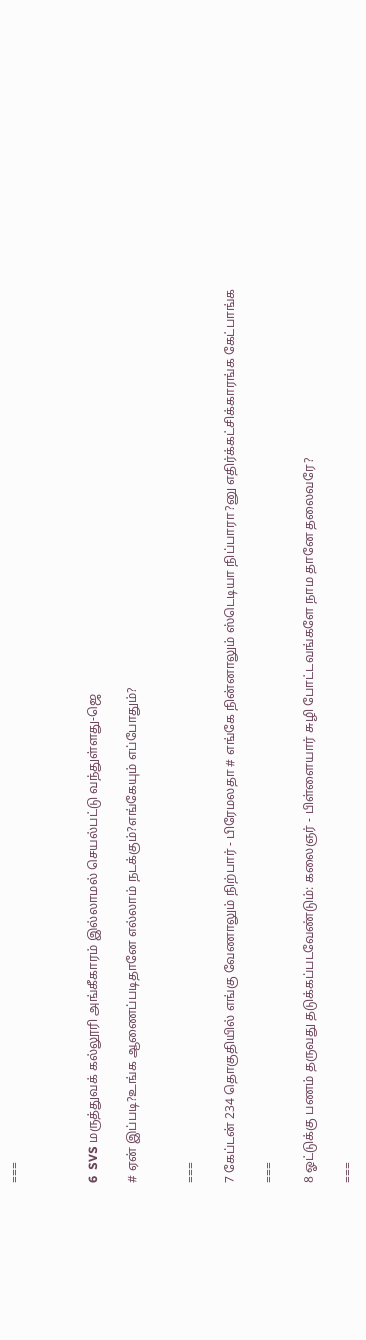===



6  SVS மருத்துவக் கல்லூரி அங்கீகாரம் இல்லாமல் செயல்பட்டு வந்துள்ளது-ஜெ

# ஏன் இப்படி?உங்க ஆணைப்படிதானே எல்லாம் நடக்கும்?எங்கேயும் எப்போதும்?


===

7 கேப்டன் 234 தொகுதியில் எங்கு வேணாலும் நிற்பார் - பிரேமலதா # எங்கே நின்னாலும் ஸ்டெடியா நிப்பாரா?னு எதிர்க்கட்சிக்காரங்க கேட்பாங்க

===

8 ஓட்டுக்கு பணம் தருவது தடுக்கப்படவேண்டும்: கலைஞர் - பிள்ளையார் சுழி போட்டவங்களே நாம தானே தலைவரே?

===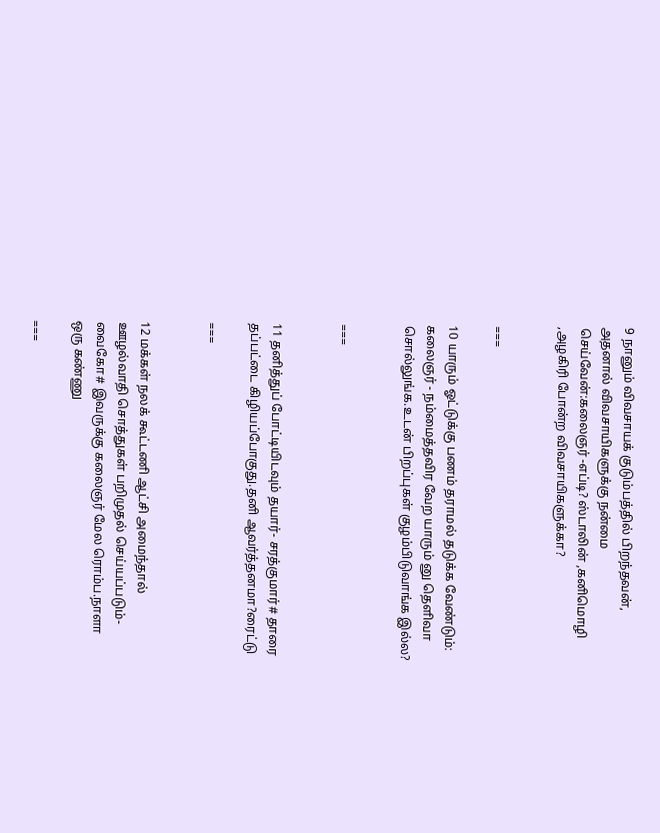9 நானும் விவசாயக் குடும்பத்தில் பிறந்தவன், அதனால் விவசாயிகளுக்கு நன்மை செய்வேன்:கலைஞர் -எப்டி? ஸ்டாலின் ,கனிமொழி ,அழகிரி போன்ற விவசாயிகளுக்கா?


===

10 யாரும் ஓட்டுக்கு பணம் தராமல் தடுக்க வேண்டும்: கலைஞர் - நம்மைத்தவிர வேற யாரும் னு தெளிவா சொல்லுங்க.உடன் பிறப்புகள் குழம்பிடுவாங்க இல்ல?


===


11 தனித்துப் போட்டியிடவும் தயார்- சரத்குமார்# தாரை தப்பட்டை கிழியப்போகுது.தனி ஆவர்த்தனமா?ரைட்டு

===


12 மக்கள் நலக் கூட்டணி ஆட்சி அமைந்தால் ஊழல்வாதி சொத்துகள் பறிமுதல் செய்யப்படும்-வைகோ# இவருக்கு கலைஞர் மேல ரொம்ப.நாளா ஒரு கண்ணு

===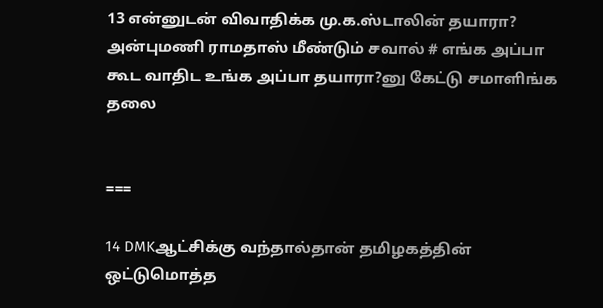13 என்னுடன் விவாதிக்க மு.க.ஸ்டாலின் தயாரா? அன்புமணி ராமதாஸ் மீண்டும் சவால் # எங்க அப்பா கூட வாதிட உங்க அப்பா தயாரா?னு கேட்டு சமாளிங்க தலை


===

14 DMKஆட்சிக்கு வந்தால்தான் தமிழகத்தின் ஒட்டுமொத்த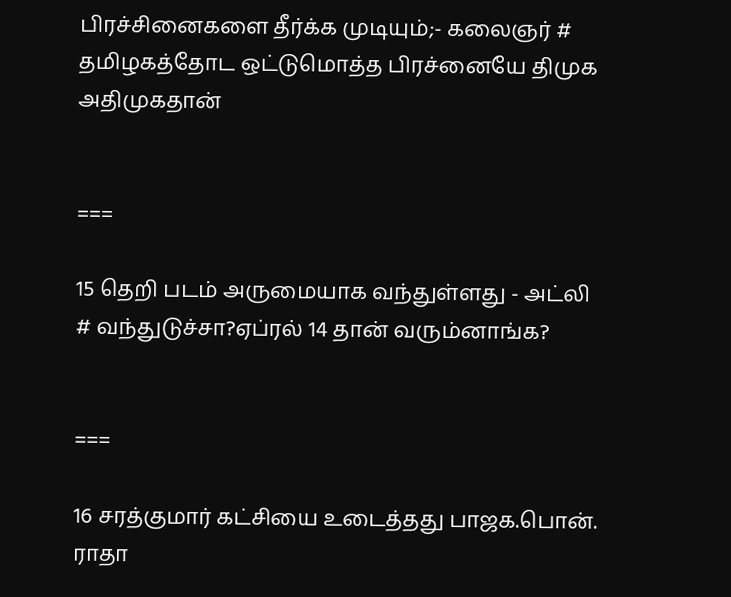பிரச்சினைகளை தீர்க்க முடியும்;- கலைஞர் # தமிழகத்தோட ஒட்டுமொத்த பிரச்னையே திமுக அதிமுகதான்


===

15 தெறி படம் அருமையாக வந்துள்ளது - அட்லி
# வந்துடுச்சா?ஏப்ரல் 14 தான் வரும்னாங்க?


===

16 சரத்குமார் கட்சியை உடைத்தது பாஜக.பொன். ராதா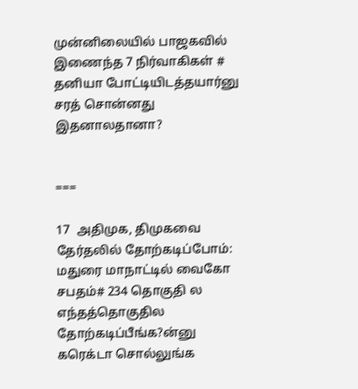முன்னிலையில் பாஜகவில் இணைந்த 7 நிர்வாகிகள் # தனியா போட்டியிடத்தயார்னு சரத் சொன்னது இதனாலதானா?


===

17  அதிமுக, திமுகவை தேர்தலில் தோற்கடிப்போம்: மதுரை மாநாட்டில் வைகோ சபதம்# 234 தொகுதி ல எந்தத்தொகுதில தோற்கடிப்பீங்க?ன்னு கரெக்டா சொல்லுங்க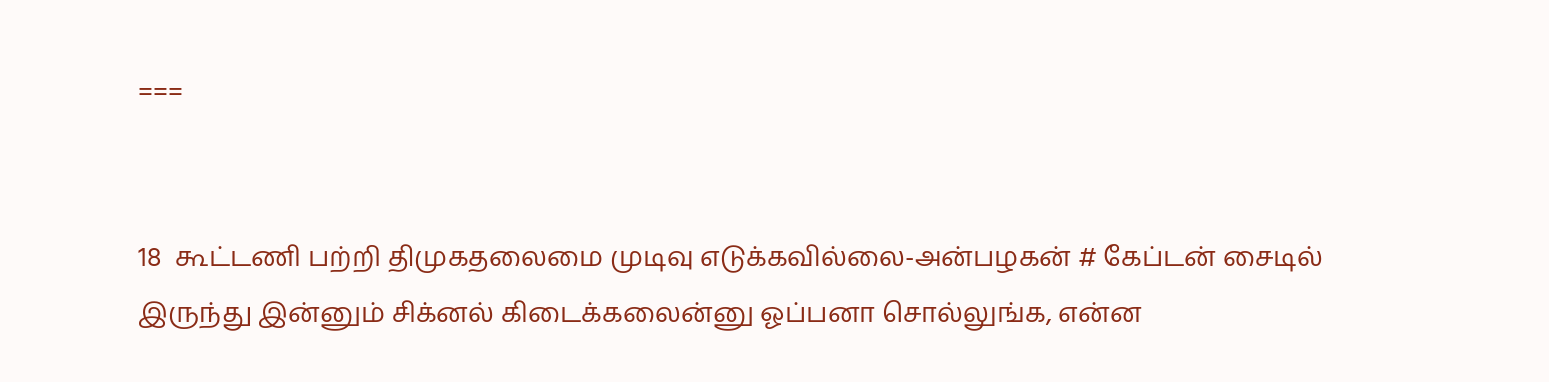===


18  கூட்டணி பற்றி திமுகதலைமை முடிவு எடுக்கவில்லை-அன்பழகன் # கேப்டன் சைடில் இருந்து இன்னும் சிக்னல் கிடைக்கலைன்னு ஓப்பனா சொல்லுங்க, என்ன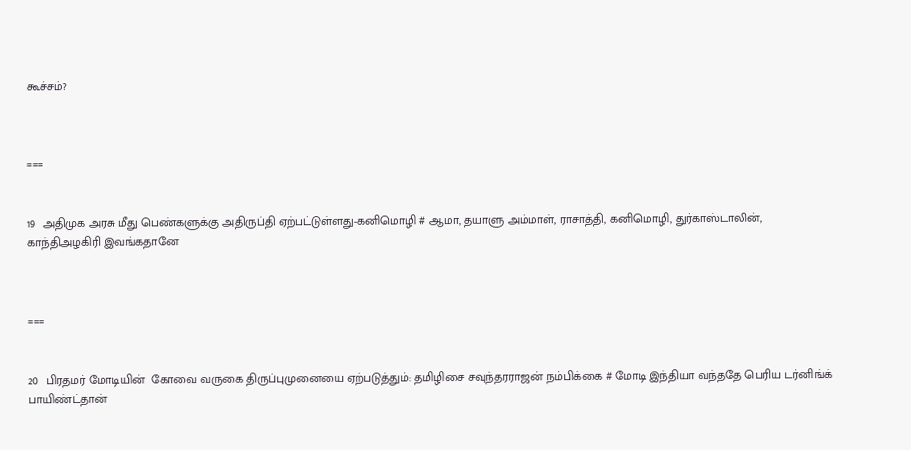கூச்சம்?



===


19  அதிமுக அரசு மீது பெண்களுக்கு அதிருப்தி ஏற்பட்டுள்ளது-கனிமொழி # ஆமா, தயாளு அம்மாள், ராசாத்தி, கனிமொழி, துர்காஸ்டாலின், காந்திஅழகிரி இவங்கதானே



===


20  பிரதமர் மோடியின்  கோவை வருகை திருப்புமுனையை ஏற்படுத்தும்: தமிழிசை சவுந்தரராஜன் நம்பிக்கை # மோடி இந்தியா வந்ததே பெரிய டர்னிங்க் பாயிண்ட்தான்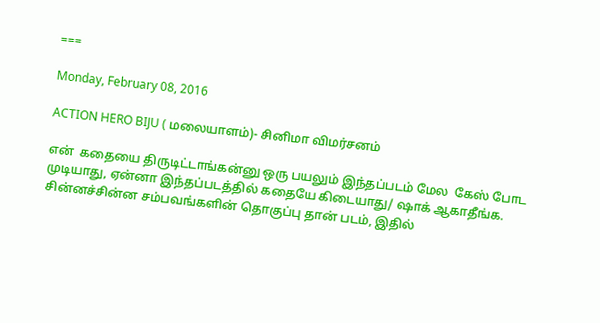===

Monday, February 08, 2016

ACTION HERO BIJU ( மலையாளம்)- சினிமா விமர்சனம்

என்  கதையை திருடிட்டாங்கன்னு ஒரு பயலும் இந்தப்படம் மேல  கேஸ் போட முடியாது, ஏன்னா இந்தப்படத்தில் கதையே கிடையாது/ ஷாக் ஆகாதீங்க. சின்னச்சின்ன சம்பவங்களின் தொகுப்பு தான் படம், இதில்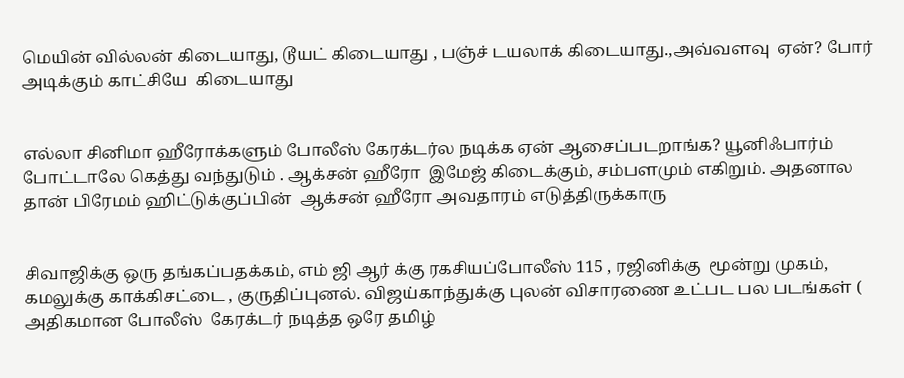மெயின் வில்லன் கிடையாது, டூயட் கிடையாது , பஞ்ச் டயலாக் கிடையாது.,அவ்வளவு  ஏன்? போர் அடிக்கும் காட்சியே  கிடையாது


எல்லா சினிமா ஹீரோக்களும் போலீஸ் கேரக்டர்ல நடிக்க ஏன் ஆசைப்படறாங்க? யூனிஃபார்ம் போட்டாலே கெத்து வந்துடும் . ஆக்சன் ஹீரோ  இமேஜ் கிடைக்கும், சம்பளமும் எகிறும். அதனால தான் பிரேமம் ஹிட்டுக்குப்பின்  ஆக்சன் ஹீரோ அவதாரம் எடுத்திருக்காரு


சிவாஜிக்கு ஒரு தங்கப்பதக்கம், எம் ஜி ஆர் க்கு ரகசியப்போலீஸ் 115 , ரஜினிக்கு  மூன்று முகம், கமலுக்கு காக்கிசட்டை , குருதிப்புனல். விஜய்காந்துக்கு புலன் விசாரணை உட்பட பல படங்கள் ( அதிகமான போலீஸ்  கேரக்டர் நடித்த ஒரே தமிழ்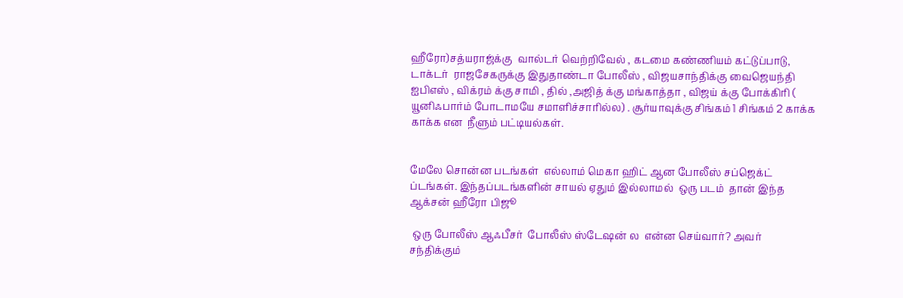ஹீரோ)சத்யராஜ்க்கு  வால்டர் வெற்றிவேல் , கடமை கண்ணியம் கட்டுப்பாடு, டாக்டர்  ராஜசேகருக்கு இதுதாண்டா போலீஸ் , விஜயசாந்திக்கு வைஜெயந்தி ஐபிஎஸ் , விக்ரம் க்கு சாமி , தில் ,அஜித் க்கு மங்காத்தா , விஜய் க்கு போக்கிரி ( யூனிஃபார்ம் போடாமயே சமாளிச்சாரில்ல) . சூர்யாவுக்கு சிங்கம் 1 சிங்கம் 2 காக்க காக்க என  நீளும் பட்டியல்கள்.


மேலே சொன்ன படங்கள்  எல்லாம் மெகா ஹிட் ஆன போலீஸ் சப்ஜெக்ட் ப்டங்கள். இந்தப்படங்களின் சாயல் ஏதும் இல்லாமல்  ஒரு படம்  தான் இந்த ஆக்சன் ஹீரோ பிஜூ

 ஒரு போலீஸ் ஆஃபீசர்  போலீஸ் ஸ்டேஷன் ல  என்ன செய்வார்? அவர் சந்திக்கும்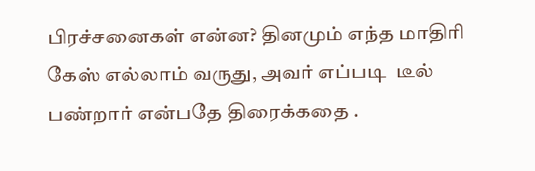பிரச்சனைகள் என்ன? தினமும் எந்த மாதிரி கேஸ் எல்லாம் வருது, அவர் எப்படி  டீல் பண்றார் என்பதே திரைக்கதை .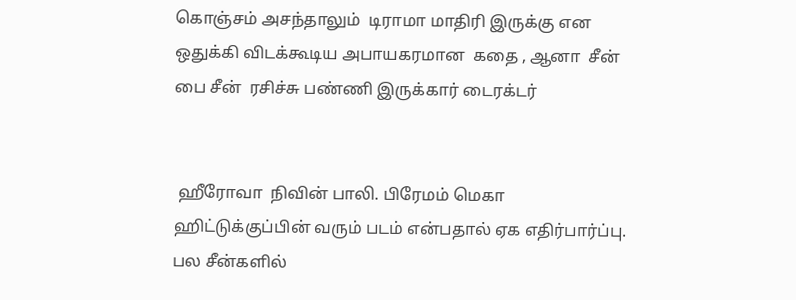கொஞ்சம் அசந்தாலும்  டிராமா மாதிரி இருக்கு என ஒதுக்கி விடக்கூடிய அபாயகரமான  கதை , ஆனா  சீன்  பை சீன்  ரசிச்சு பண்ணி இருக்கார் டைரக்டர்


 ஹீரோவா  நிவின் பாலி. பிரேமம் மெகா ஹிட்டுக்குப்பின் வரும் படம் என்பதால் ஏக எதிர்பார்ப்பு. பல சீன்களில்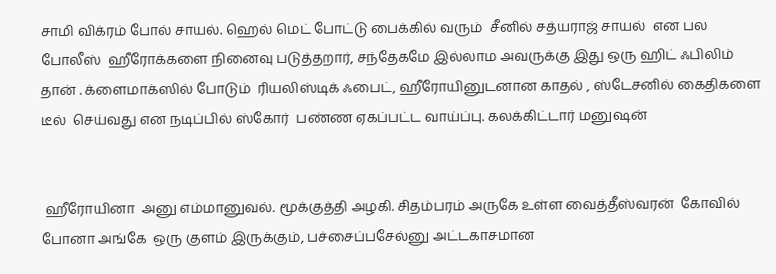சாமி விக்ரம் போல் சாயல். ஹெல் மெட் போட்டு பைக்கில் வரும்  சீனில் சத்யராஜ் சாயல்  என பல போலீஸ்  ஹீரோக்களை நினைவு படுத்தறார், சந்தேகமே இல்லாம அவருக்கு இது ஒரு ஹிட் ஃபிலிம் தான் . க்ளைமாக்ஸில் போடும்  ரியலிஸ்டிக் ஃபைட், ஹீரோயினுடனான காதல் , ஸ்டேசனில் கைதிகளை  டீல்  செய்வது என நடிப்பில் ஸ்கோர்  பண்ண ஏகப்பட்ட வாய்ப்பு. கலக்கிட்டார் மனுஷன்


 ஹீரோயினா  அனு எம்மானுவல். மூக்குத்தி அழகி. சிதம்பரம் அருகே உள்ள வைத்தீஸ்வரன்  கோவில் போனா அங்கே  ஒரு குளம் இருக்கும், பச்சைப்பசேல்னு அட்டகாசமான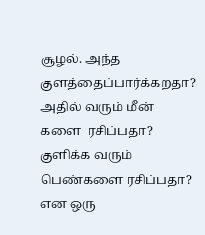சூழல். அந்த குளத்தைப்பார்க்கறதா? அதில் வரும் மீன் களை  ரசிப்பதா? குளிக்க வரும் பெண்களை ரசிப்பதா? என ஒரு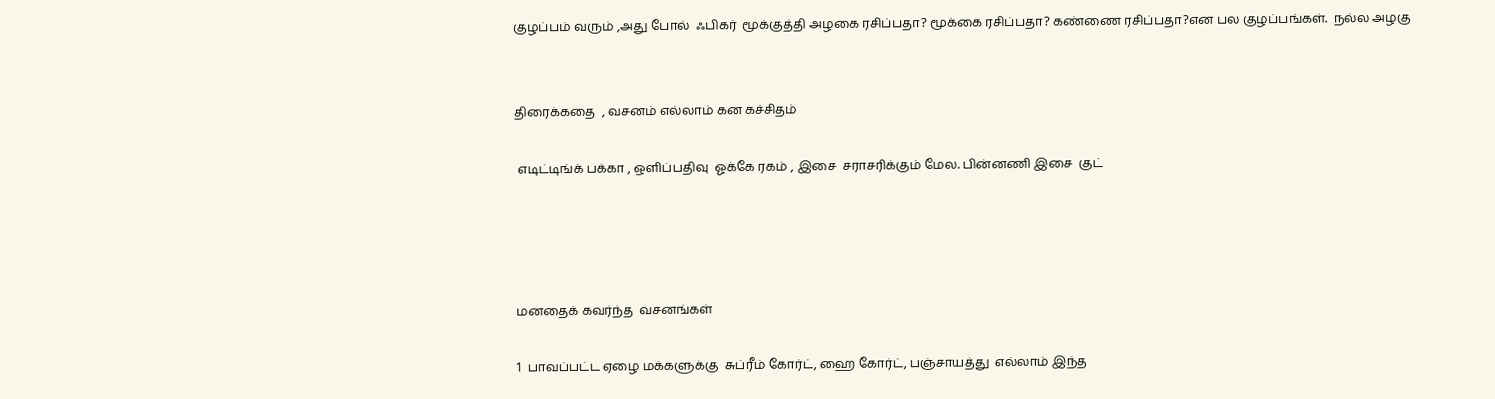குழப்பம் வரும் ,அது போல்  ஃபிகர்  மூக்குத்தி அழகை ரசிப்பதா? மூக்கை ரசிப்பதா? கண்ணை ரசிப்பதா?என பல குழப்பங்கள்.  நல்ல அழகு


திரைக்கதை  , வசனம் எல்லாம் கன கச்சிதம்

 எடிட்டிங்க் பக்கா , ஒளிப்பதிவு  ஓக்கே ரகம் , இசை  சராசரிக்கும் மேல. பின்னணி இசை  குட்




மனதைக் கவர்ந்த  வசனங்கள்

1  பாவப்பட்ட ஏழை மக்களுக்கு  சுப்ரீம் கோர்ட், ஹை கோர்ட், பஞ்சாயத்து  எல்லாம் இந்த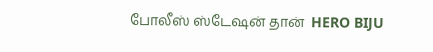போலீஸ் ஸ்டேஷன் தான்  HERO BIJU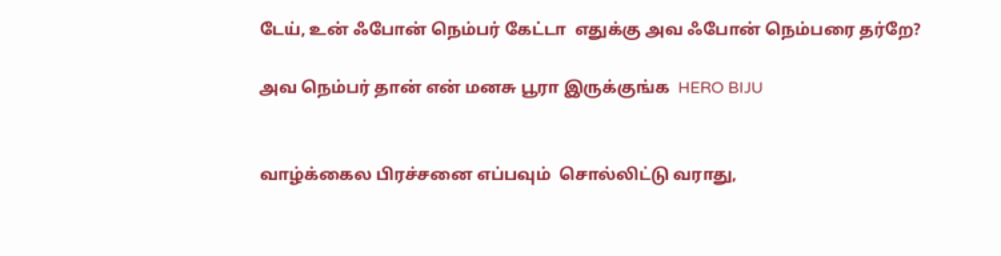டேய், உன் ஃபோன் நெம்பர் கேட்டா  எதுக்கு அவ ஃபோன் நெம்பரை தர்றே?

அவ நெம்பர் தான் என் மனசு பூரா இருக்குங்க  HERO BIJU


வாழ்க்கைல பிரச்சனை எப்பவும்  சொல்லிட்டு வராது,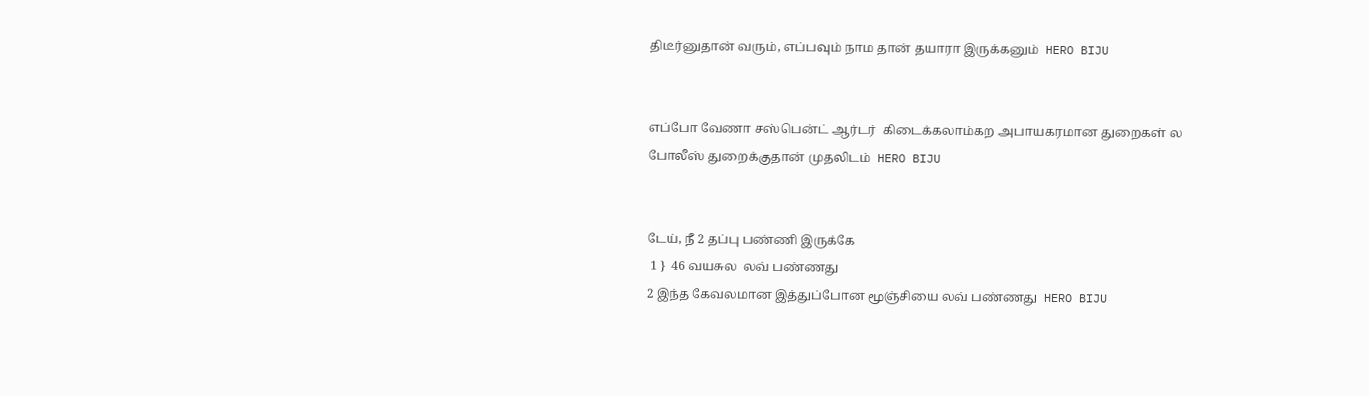திடீர்னுதான் வரும், எப்பவும் நாம தான் தயாரா இருக்கனும்  HERO BIJU


எப்போ வேணா சஸ்பென்ட் ஆர்டர்  கிடைக்கலாம்கற அபாயகரமான துறைகள் ல  போலீஸ் துறைக்குதான் முதலிடம்  HERO BIJU


டேய், நீ 2 தப்பு பண்ணி இருக்கே
 1 }  46 வயசுல  லவ் பண்ணது
2 இந்த கேவலமான இத்துப்போன மூஞ்சியை லவ் பண்ணது  HERO BIJU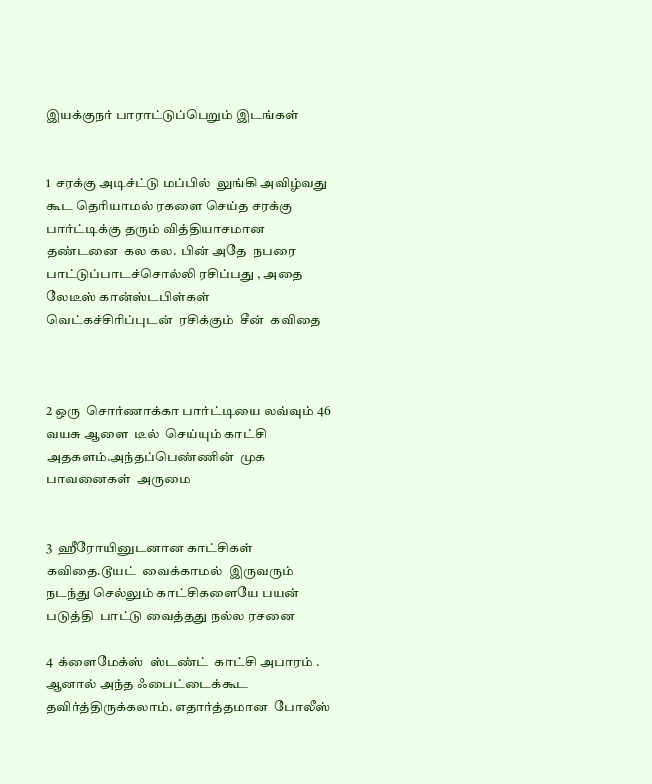இயக்குநர் பாராட்டுப்பெறும் இடங்கள்


1  சரக்கு அடிச்ட்டு மப்பில்  லுங்கி அவிழ்வது கூட தெரியாமல் ரகளை செய்த சரக்கு பார்ட்டிக்கு தரும் வித்தியாசமான தண்டனை  கல கல.  பின் அதே  நபரை  பாட்டுப்பாடச்சொல்லி ரசிப்பது , அதை லேடீஸ் கான்ஸ்டபிள்கள் வெட்கச்சிரிப்புடன்  ரசிக்கும்  சீன்  கவிதை



2 ஒரு  சொர்ணாக்கா பார்ட்டியை லவ்வும் 46 வயசு ஆளை  டீல்  செய்யும் காட்சி  அதகளம்.அந்தப்பெண்ணின்  முக பாவனைகள்  அருமை


3  ஹீரோயினுடனான காட்சிகள்  கவிதை.டூயட்  வைக்காமல்  இருவரும்  நடந்து செல்லும் காட்சிகளையே பயன் படுத்தி  பாட்டு வைத்தது நல்ல ரசனை

4  க்ளைமேக்ஸ்  ஸ்டண்ட்  காட்சி அபாரம் . ஆனால் அந்த ஃபைட்டைக்கூட  தவிர்த்திருக்கலாம். எதார்த்தமான  போலீஸ்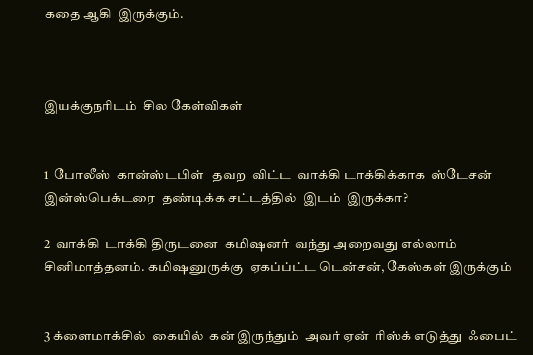கதை ஆகி  இருக்கும்.



இயக்குநரிடம்  சில கேள்விகள்


1  போலீஸ்  கான்ஸ்டபிள்   தவற  விட்ட  வாக்கி டாக்கிக்காக  ஸ்டேசன் இன்ஸ்பெக்டரை  தண்டிக்க சட்டத்தில்  இடம்  இருக்கா?

2  வாக்கி  டாக்கி திருடனை  கமிஷனர்  வந்து அறைவது எல்லாம் சினிமாத்தனம். கமிஷனுருக்கு  ஏகப்ப்ட்ட டென்சன், கேஸ்கள் இருக்கும்


3 க்ளைமாக்சில்  கையில்  கன் இருந்தும்  அவர் ஏன்  ரிஸ்க் எடுத்து  ஃபைட்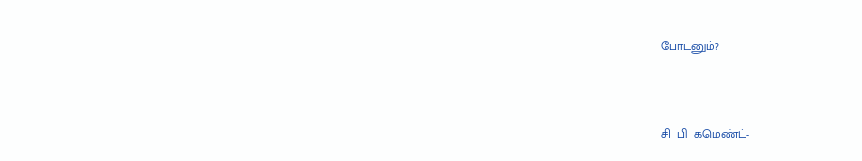போடனும்?



சி  பி  கமெண்ட்-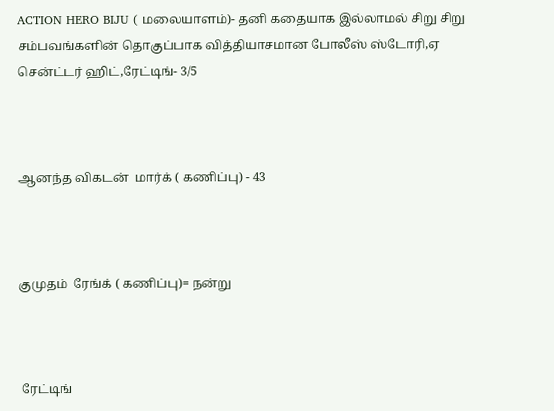ACTION HERO BIJU ( மலையாளம்)- தனி கதையாக இல்லாமல் சிறு சிறு சம்பவங்களின் தொகுப்பாக வித்தியாசமான போலீஸ் ஸ்டோரி,ஏ சென்ட்டர் ஹிட்,ரேட்டிங்- 3/5



ஆனந்த விகடன்  மார்க் ( கணிப்பு) - 43



குமுதம்  ரேங்க் ( கணிப்பு)= நன்று



 ரேட்டிங்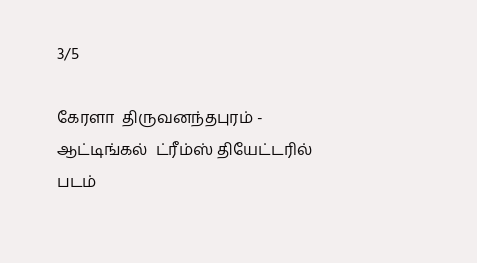3/5

கேரளா  திருவனந்தபுரம் - ஆட்டிங்கல்  ட்ரீம்ஸ் தியேட்டரில் படம்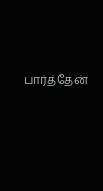பார்த்தேன்